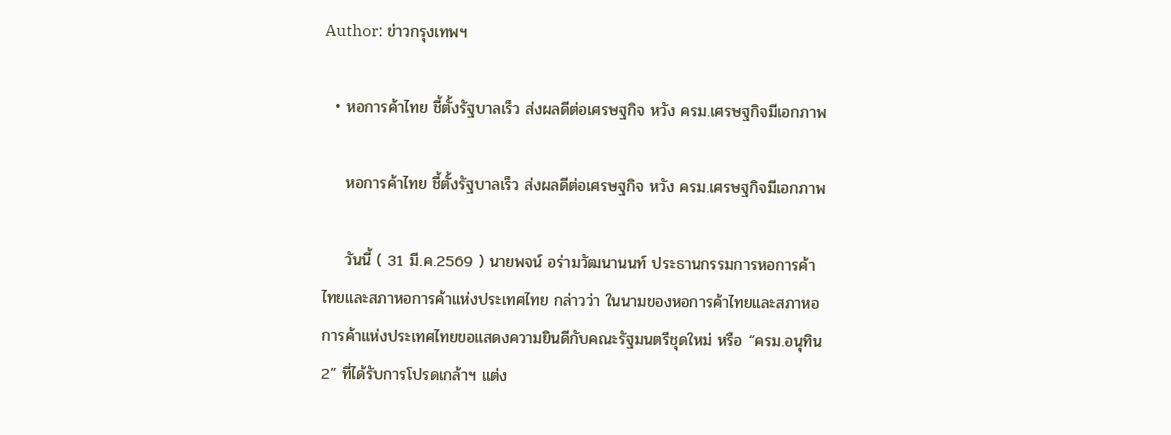Author: ข่าวกรุงเทพฯ

  • หอการค้าไทย ชี้ตั้งรัฐบาลเร็ว ส่งผลดีต่อเศรษฐกิจ หวัง ครม.เศรษฐกิจมีเอกภาพ

    หอการค้าไทย ชี้ตั้งรัฐบาลเร็ว ส่งผลดีต่อเศรษฐกิจ หวัง ครม.เศรษฐกิจมีเอกภาพ

    วันนี้ ( 31 มี.ค.2569 ) นายพจน์ อร่ามวัฒนานนท์ ประธานกรรมการหอการค้าไทยและสภาหอการค้าแห่งประเทศไทย กล่าวว่า ในนามของหอการค้าไทยและสภาหอการค้าแห่งประเทศไทยขอแสดงความยินดีกับคณะรัฐมนตรีชุดใหม่ หรือ “ครม.อนุทิน 2” ที่ได้รับการโปรดเกล้าฯ แต่ง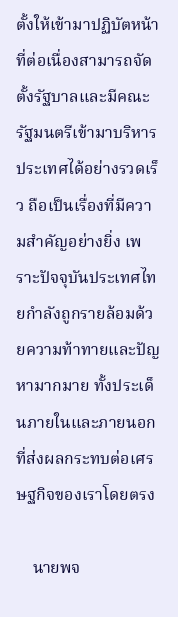ตั้งให้เข้ามาปฏิบัตหน้าที่ต่อเนื่องสามารถจัดตั้งรัฐบาลและมีคณะรัฐมนตรีเข้ามาบริหารประเทศได้อย่างรวดเร็ว ถือเป็นเรื่องที่มีความสำคัญอย่างยิ่ง เพราะปัจจุบันประเทศไทยกำลังถูกรายล้อมด้วยความท้าทายและปัญหามากมาย ทั้งประเด็นภายในและภายนอก ที่ส่งผลกระทบต่อเศรษฐกิจของเราโดยตรง

    นายพจ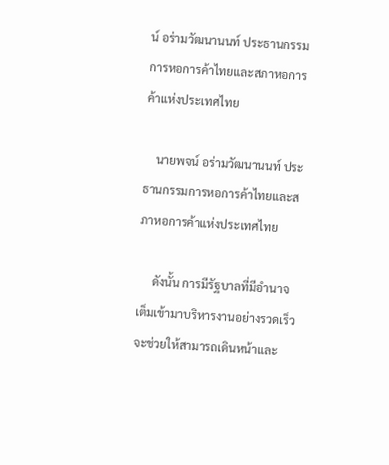น์ อร่ามวัฒนานนท์ ประธานกรรมการหอการค้าไทยและสภาหอการค้าแห่งประเทศไทย

    นายพจน์ อร่ามวัฒนานนท์ ประธานกรรมการหอการค้าไทยและสภาหอการค้าแห่งประเทศไทย

     ดังนั้น การมีรัฐบาลที่มีอำนาจเต็มเข้ามาบริหารงานอย่างรวดเร็ว จะช่วยให้สามารถเดินหน้าและ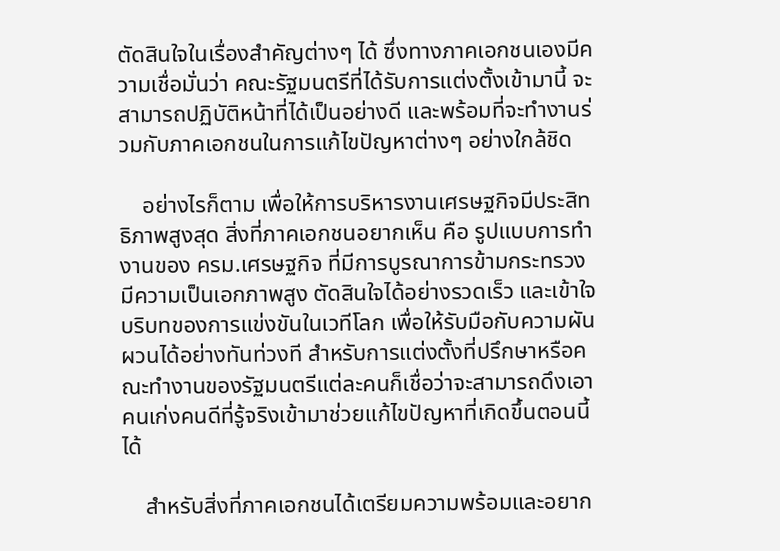ตัดสินใจในเรื่องสำคัญต่างๆ ได้ ซึ่งทางภาคเอกชนเองมีความเชื่อมั่นว่า คณะรัฐมนตรีที่ได้รับการแต่งตั้งเข้ามานี้ จะสามารถปฏิบัติหน้าที่ได้เป็นอย่างดี และพร้อมที่จะทำงานร่วมกับภาคเอกชนในการแก้ไขปัญหาต่างๆ อย่างใกล้ชิด

    อย่างไรก็ตาม เพื่อให้การบริหารงานเศรษฐกิจมีประสิทธิภาพสูงสุด สิ่งที่ภาคเอกชนอยากเห็น คือ รูปแบบการทำงานของ ครม.เศรษฐกิจ ที่มีการบูรณาการข้ามกระทรวง มีความเป็นเอกภาพสูง ตัดสินใจได้อย่างรวดเร็ว และเข้าใจบริบทของการแข่งขันในเวทีโลก เพื่อให้รับมือกับความผันผวนได้อย่างทันท่วงที สำหรับการแต่งตั้งที่ปรึกษาหรือคณะทำงานของรัฐมนตรีแต่ละคนก็เชื่อว่าจะสามารถดึงเอาคนเก่งคนดีที่รู้จริงเข้ามาช่วยแก้ไขปัญหาที่เกิดขึ้นตอนนี้ได้

    สำหรับสิ่งที่ภาคเอกชนได้เตรียมความพร้อมและอยาก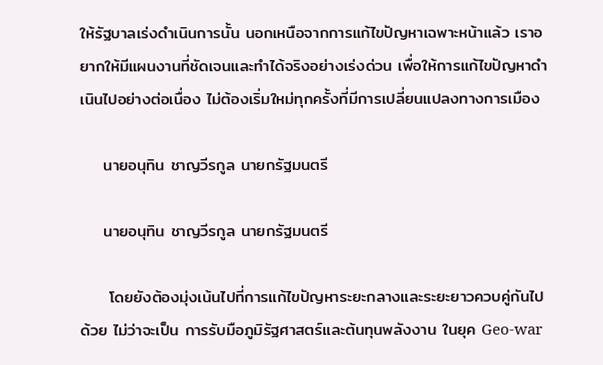ให้รัฐบาลเร่งดำเนินการนั้น นอกเหนือจากการแก้ไขปัญหาเฉพาะหน้าแล้ว เราอยากให้มีแผนงานที่ชัดเจนและทำได้จริงอย่างเร่งด่วน เพื่อให้การแก้ไขปัญหาดำเนินไปอย่างต่อเนื่อง ไม่ต้องเริ่มใหม่ทุกครั้งที่มีการเปลี่ยนแปลงทางการเมือง

    นายอนุทิน ชาญวีรกูล นายกรัฐมนตรี

    นายอนุทิน ชาญวีรกูล นายกรัฐมนตรี

     โดยยังต้องมุ่งเน้นไปที่การแก้ไขปัญหาระยะกลางและระยะยาวควบคู่กันไปด้วย ไม่ว่าจะเป็น การรับมือภูมิรัฐศาสตร์และต้นทุนพลังงาน ในยุค Geo-war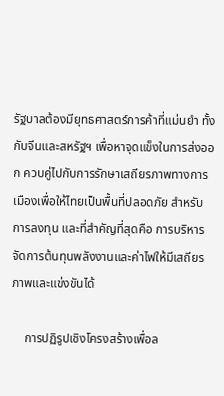รัฐบาลต้องมียุทธศาสตร์การค้าที่แม่นยำ ทั้งกับจีนและสหรัฐฯ เพื่อหาจุดแข็งในการส่งออก ควบคู่ไปกับการรักษาเสถียรภาพทางการเมืองเพื่อให้ไทยเป็นพื้นที่ปลอดภัย สำหรับการลงทุน และที่สำคัญที่สุดคือ การบริหารจัดการต้นทุนพลังงานและค่าไฟให้มีเสถียรภาพและแข่งขันได้

    การปฏิรูปเชิงโครงสร้างเพื่อล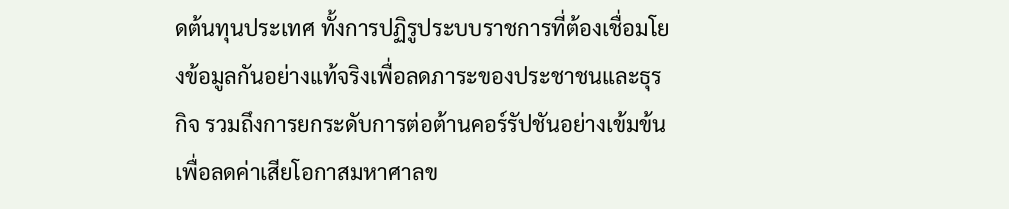ดต้นทุนประเทศ ทั้งการปฏิรูประบบราชการที่ต้องเชื่อมโยงข้อมูลกันอย่างแท้จริงเพื่อลดภาระของประชาชนและธุรกิจ รวมถึงการยกระดับการต่อต้านคอร์รัปชันอย่างเข้มข้น เพื่อลดค่าเสียโอกาสมหาศาลข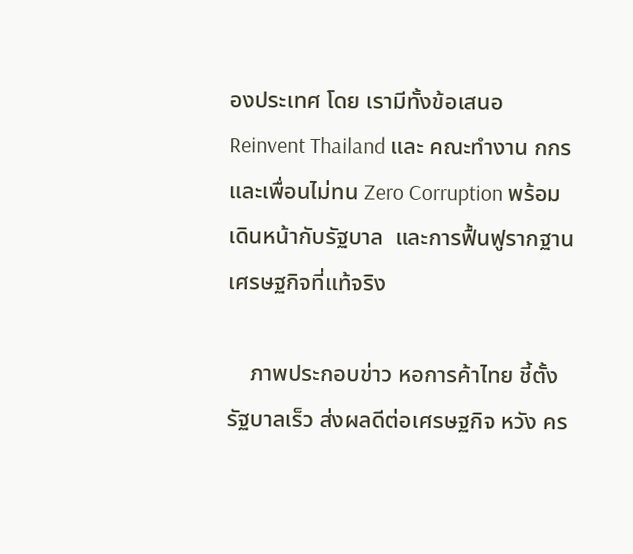องประเทศ โดย เรามีทั้งข้อเสนอ Reinvent Thailand และ คณะทำงาน กกร และเพื่อนไม่ทน Zero Corruption พร้อมเดินหน้ากับรัฐบาล  และการฟื้นฟูรากฐานเศรษฐกิจที่แท้จริง

    ภาพประกอบข่าว หอการค้าไทย ชี้ตั้งรัฐบาลเร็ว ส่งผลดีต่อเศรษฐกิจ หวัง คร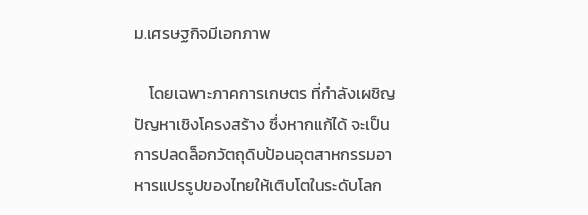ม.เศรษฐกิจมีเอกภาพ

    โดยเฉพาะภาคการเกษตร ที่กำลังเผชิญปัญหาเชิงโครงสร้าง ซึ่งหากแก้ได้ จะเป็นการปลดล็อกวัตถุดิบป้อนอุตสาหกรรมอาหารแปรรูปของไทยให้เติบโตในระดับโลก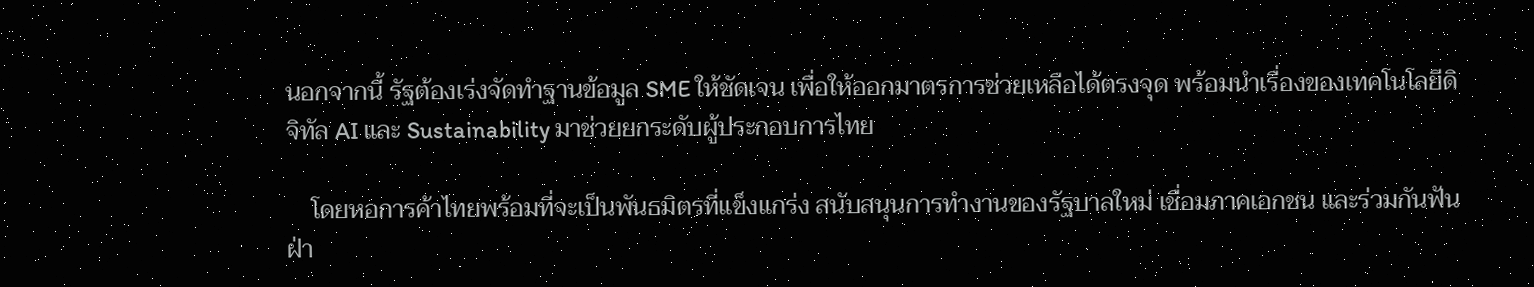นอกจากนี้ รัฐต้องเร่งจัดทำฐานข้อมูล SME ให้ชัดเจน เพื่อให้ออกมาตรการช่วยเหลือได้ตรงจุด พร้อมนำเรื่องของเทคโนโลยีดิจิทัล AI และ Sustainability มาช่วยยกระดับผู้ประกอบการไทย

    โดยหอการค้าไทยพร้อมที่จะเป็นพันธมิตรที่แข็งแกร่ง สนับสนุนการทำงานของรัฐบาลใหม่ เชื่อมภาคเอกชน และร่วมกันฟันฝ่า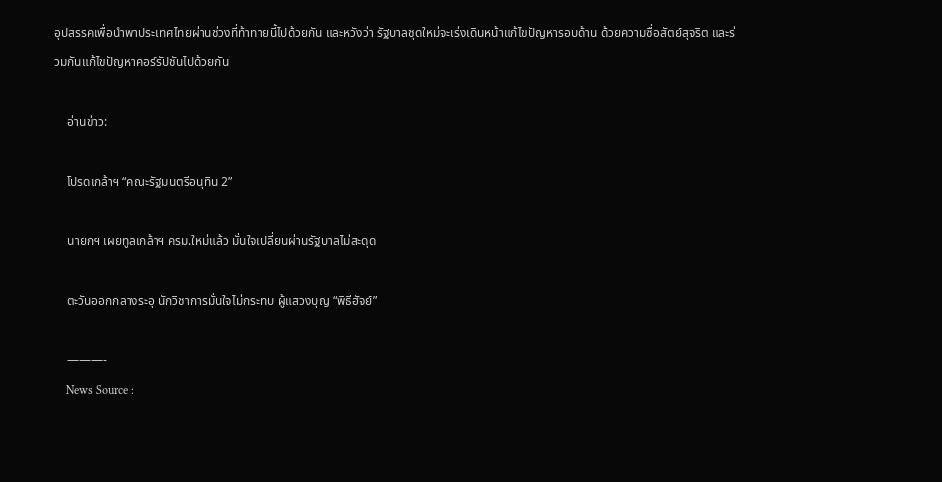อุปสรรคเพื่อนำพาประเทศไทยผ่านช่วงที่ท้าทายนี้ไปด้วยกัน และหวังว่า รัฐบาลชุดใหม่จะเร่งเดินหน้าแก้ไขปัญหารอบด้าน ด้วยความซื่อสัตย์สุจริต และร่วมกันแก้ไขปัญหาคอร์รัปชันไปด้วยกัน

    อ่านข่าว:

    โปรดเกล้าฯ “คณะรัฐมนตรีอนุทิน 2”

    นายกฯ เผยทูลเกล้าฯ ครม.ใหม่แล้ว มั่นใจเปลี่ยนผ่านรัฐบาลไม่สะดุด

    ตะวันออกกลางระอุ นักวิชาการมั่นใจไม่กระทบ ผู้แสวงบุญ “พิธีฮัจย์”

    ———-
    News Source :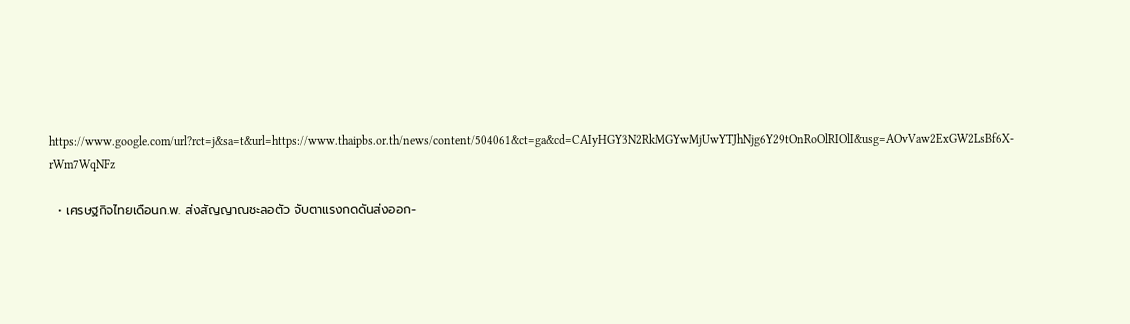https://www.google.com/url?rct=j&sa=t&url=https://www.thaipbs.or.th/news/content/504061&ct=ga&cd=CAIyHGY3N2RkMGYwMjUwYTJhNjg6Y29tOnRoOlRIOlI&usg=AOvVaw2ExGW2LsBf6X-rWm7WqNFz

  • เศรษฐกิจไทยเดือนก.พ. ส่งสัญญาณชะลอตัว จับตาแรงกดดันส่งออก-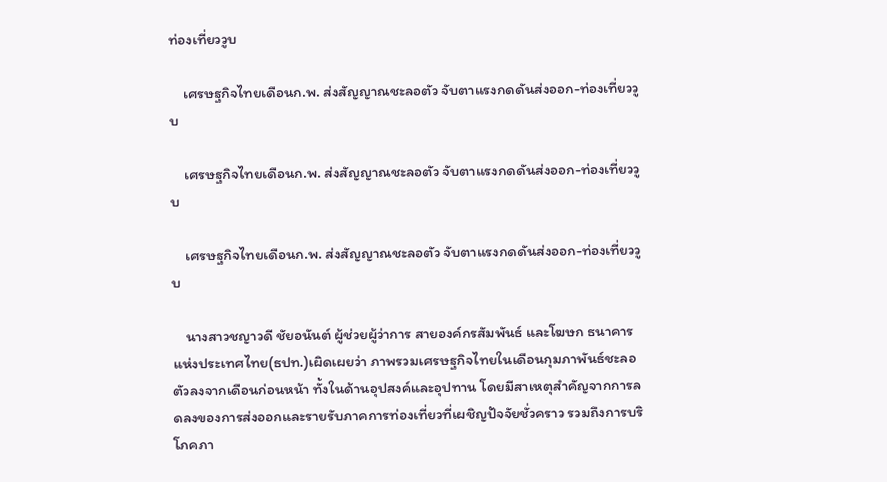ท่องเที่ยววูบ

    เศรษฐกิจไทยเดือนก.พ. ส่งสัญญาณชะลอตัว จับตาแรงกดดันส่งออก-ท่องเที่ยววูบ

    เศรษฐกิจไทยเดือนก.พ. ส่งสัญญาณชะลอตัว จับตาแรงกดดันส่งออก-ท่องเที่ยววูบ

    เศรษฐกิจไทยเดือนก.พ. ส่งสัญญาณชะลอตัว จับตาแรงกดดันส่งออก-ท่องเที่ยววูบ

    นางสาวชญาวดี ชัยอนันต์ ผู้ช่วยผู้ว่าการ สายองค์กรสัมพันธ์ และโฆษก ธนาคารแห่งประเทศไทย(ธปท.)เผิดเผยว่า ภาพรวมเศรษฐกิจไทยในเดือนกุมภาพันธ์ชะลอตัวลงจากเดือนก่อนหน้า ทั้งในด้านอุปสงค์และอุปทาน โดยมีสาเหตุสำคัญจากการลดลงของการส่งออกและรายรับภาคการท่องเที่ยวที่เผชิญปัจจัยชั่วคราว รวมถึงการบริโภคภา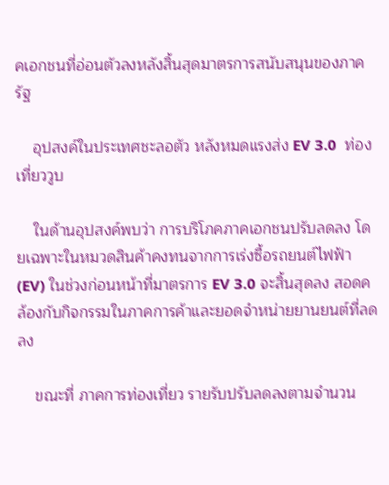คเอกชนที่อ่อนตัวลงหลังสิ้นสุดมาตรการสนับสนุนของภาครัฐ

    อุปสงค์ในประเทศชะลอตัว หลังหมดแรงส่ง EV 3.0  ท่องเที่ยววูบ

    ในด้านอุปสงค์พบว่า การบริโภคภาคเอกชนปรับลดลง โดยเฉพาะในหมวดสินค้าคงทนจากการเร่งซื้อรถยนต์ไฟฟ้า (EV) ในช่วงก่อนหน้าที่มาตรการ EV 3.0 จะสิ้นสุดลง สอดคล้องกับกิจกรรมในภาคการค้าและยอดจำหน่ายยานยนต์ที่ลดลง

    ขณะที่ ภาคการท่องเที่ยว รายรับปรับลดลงตามจำนวน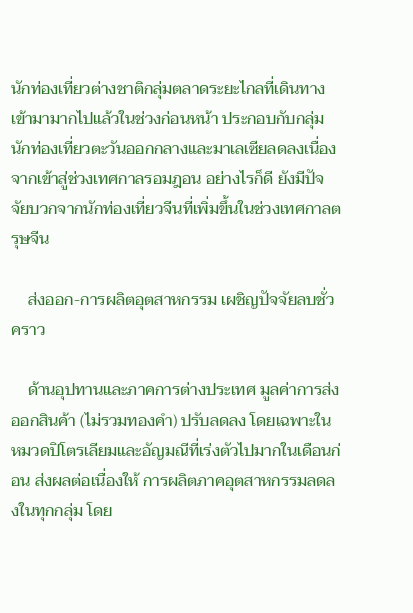นักท่องเที่ยวต่างชาติกลุ่มตลาดระยะไกลที่เดินทางเข้ามามากไปแล้วในช่วงก่อนหน้า ประกอบกับกลุ่มนักท่องเที่ยวตะวันออกกลางและมาเลเซียลดลงเนื่องจากเข้าสู่ช่วงเทศกาลรอมฎอน อย่างไรก็ดี ยังมีปัจจัยบวกจากนักท่องเที่ยวจีนที่เพิ่มขึ้นในช่วงเทศกาลตรุษจีน

    ส่งออก-การผลิตอุตสาหกรรม เผชิญปัจจัยลบชั่วคราว

    ด้านอุปทานและภาคการต่างประเทศ มูลค่าการส่งออกสินค้า (ไม่รวมทองคำ) ปรับลดลง โดยเฉพาะในหมวดปิโตรเลียมและอัญมณีที่เร่งตัวไปมากในเดือนก่อน ส่งผลต่อเนื่องให้ การผลิตภาคอุตสาหกรรมลดลงในทุกกลุ่ม โดย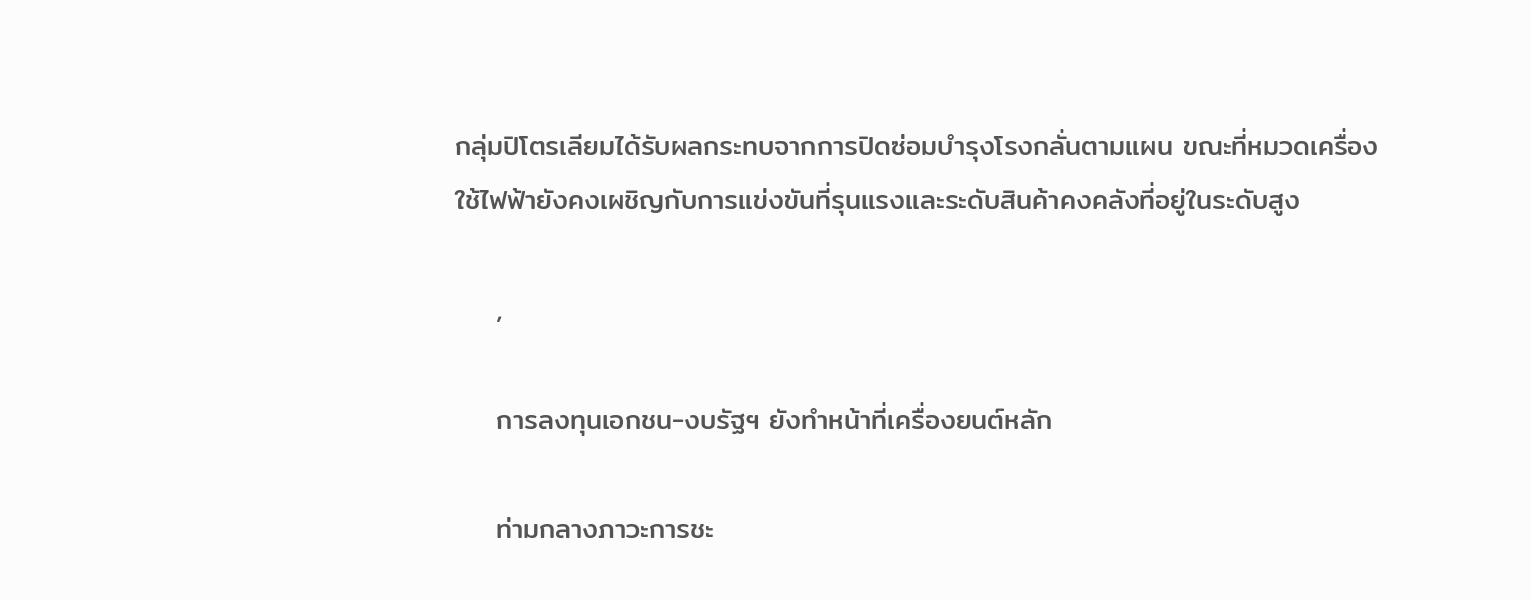กลุ่มปิโตรเลียมได้รับผลกระทบจากการปิดซ่อมบำรุงโรงกลั่นตามแผน ขณะที่หมวดเครื่องใช้ไฟฟ้ายังคงเผชิญกับการแข่งขันที่รุนแรงและระดับสินค้าคงคลังที่อยู่ในระดับสูง

    ,

    การลงทุนเอกชน-งบรัฐฯ ยังทำหน้าที่เครื่องยนต์หลัก

    ท่ามกลางภาวะการชะ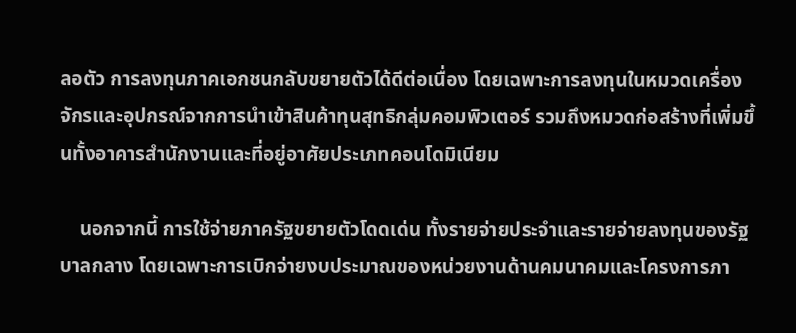ลอตัว การลงทุนภาคเอกชนกลับขยายตัวได้ดีต่อเนื่อง โดยเฉพาะการลงทุนในหมวดเครื่องจักรและอุปกรณ์จากการนำเข้าสินค้าทุนสุทธิกลุ่มคอมพิวเตอร์ รวมถึงหมวดก่อสร้างที่เพิ่มขึ้นทั้งอาคารสำนักงานและที่อยู่อาศัยประเภทคอนโดมิเนียม

    นอกจากนี้ การใช้จ่ายภาครัฐขยายตัวโดดเด่น ทั้งรายจ่ายประจำและรายจ่ายลงทุนของรัฐบาลกลาง โดยเฉพาะการเบิกจ่ายงบประมาณของหน่วยงานด้านคมนาคมและโครงการภา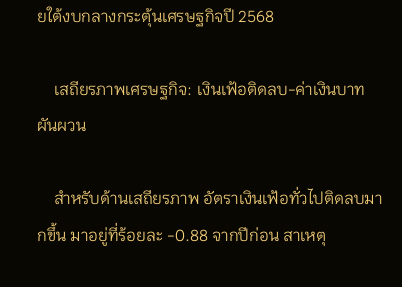ยใต้งบกลางกระตุ้นเศรษฐกิจปี 2568

    เสถียรภาพเศรษฐกิจ: เงินเฟ้อติดลบ-ค่าเงินบาทผันผวน

    สำหรับด้านเสถียรภาพ อัตราเงินเฟ้อทั่วไปติดลบมากขึ้น มาอยู่ที่ร้อยละ -0.88 จากปีก่อน สาเหตุ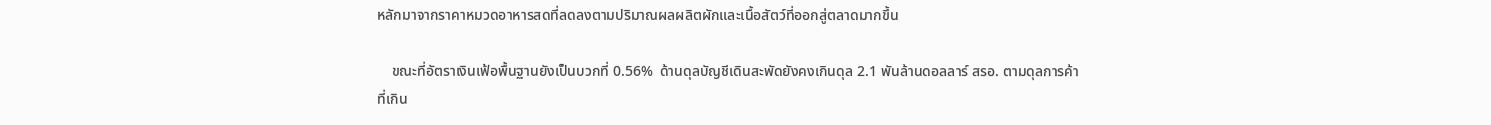หลักมาจากราคาหมวดอาหารสดที่ลดลงตามปริมาณผลผลิตผักและเนื้อสัตว์ที่ออกสู่ตลาดมากขึ้น

    ขณะที่อัตราเงินเฟ้อพื้นฐานยังเป็นบวกที่ 0.56%  ด้านดุลบัญชีเดินสะพัดยังคงเกินดุล 2.1 พันล้านดอลลาร์ สรอ. ตามดุลการค้าที่เกิน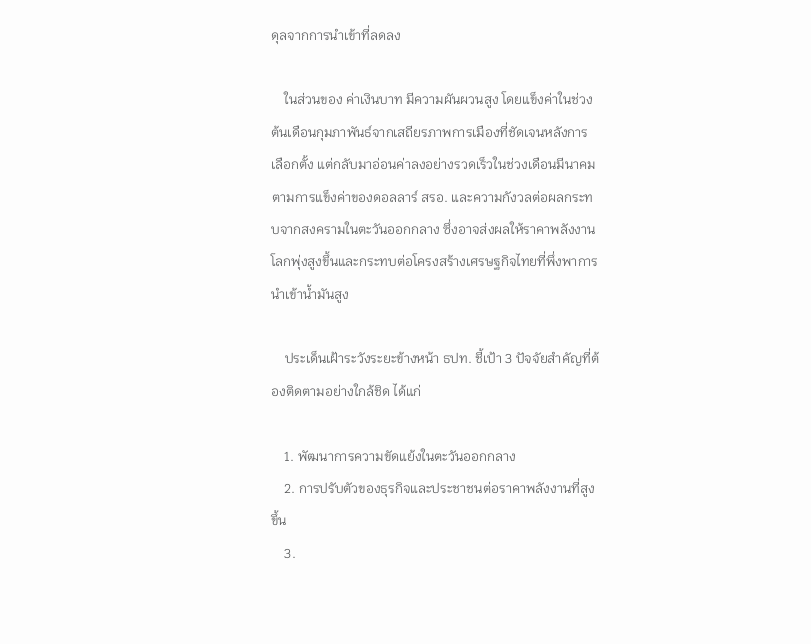ดุลจากการนำเข้าที่ลดลง

    ในส่วนของ ค่าเงินบาท มีความผันผวนสูง โดยแข็งค่าในช่วงต้นเดือนกุมภาพันธ์จากเสถียรภาพการเมืองที่ชัดเจนหลังการเลือกตั้ง แต่กลับมาอ่อนค่าลงอย่างรวดเร็วในช่วงเดือนมีนาคมตามการแข็งค่าของดอลลาร์ สรอ. และความกังวลต่อผลกระทบจากสงครามในตะวันออกกลาง ซึ่งอาจส่งผลให้ราคาพลังงานโลกพุ่งสูงขึ้นและกระทบต่อโครงสร้างเศรษฐกิจไทยที่พึ่งพาการนำเข้าน้ำมันสูง

    ประเด็นเฝ้าระวังระยะข้างหน้า ธปท. ชี้เป้า 3 ปัจจัยสำคัญที่ต้องติดตามอย่างใกล้ชิด ได้แก่

    1. พัฒนาการความขัดแย้งในตะวันออกกลาง
    2. การปรับตัวของธุรกิจและประชาชนต่อราคาพลังงานที่สูงขึ้น
    3.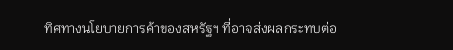ทิศทางนโยบายการค้าของสหรัฐฯ ที่อาจส่งผลกระทบต่อ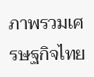ภาพรวมเศรษฐกิจไทย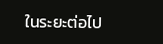ในระยะต่อไป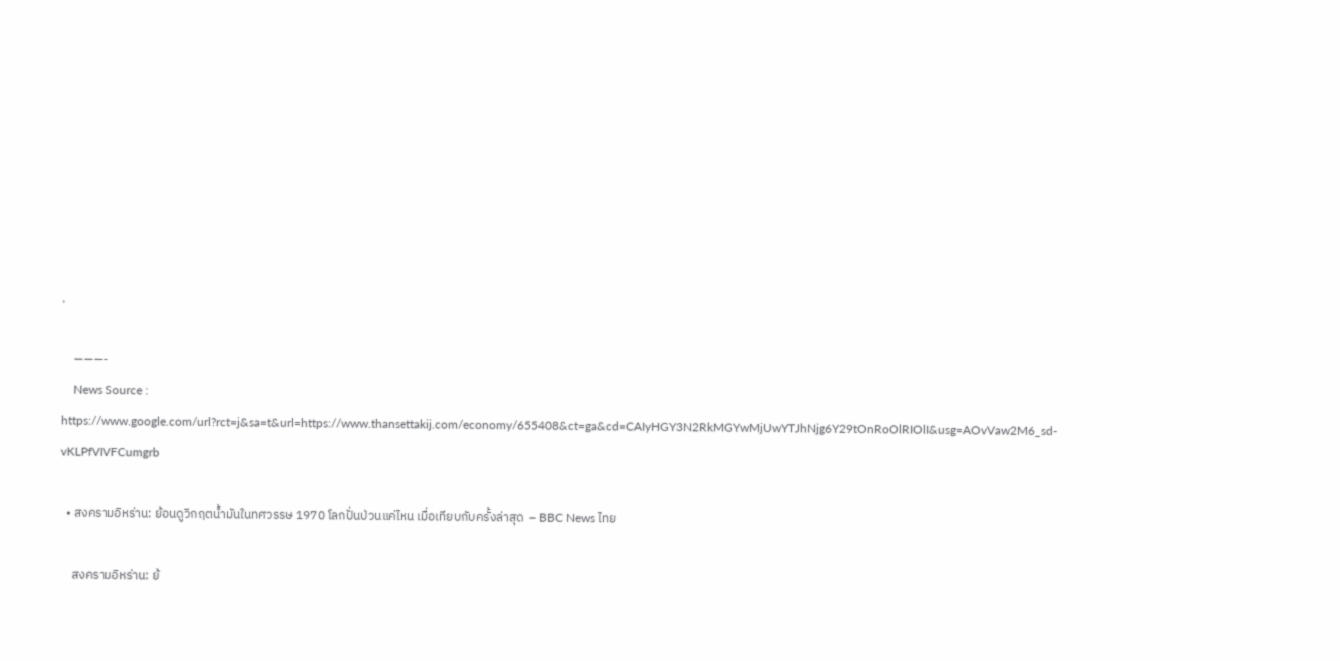,

    ———-
    News Source : https://www.google.com/url?rct=j&sa=t&url=https://www.thansettakij.com/economy/655408&ct=ga&cd=CAIyHGY3N2RkMGYwMjUwYTJhNjg6Y29tOnRoOlRIOlI&usg=AOvVaw2M6_sd-vKLPfVIVFCumgrb

  • สงครามอิหร่าน: ย้อนดูวิกฤตน้ำมันในทศวรรษ 1970 โลกปั่นป่วนแค่ไหน เมื่อเทียบกับครั้งล่าสุด  – BBC News ไทย

    สงครามอิหร่าน: ย้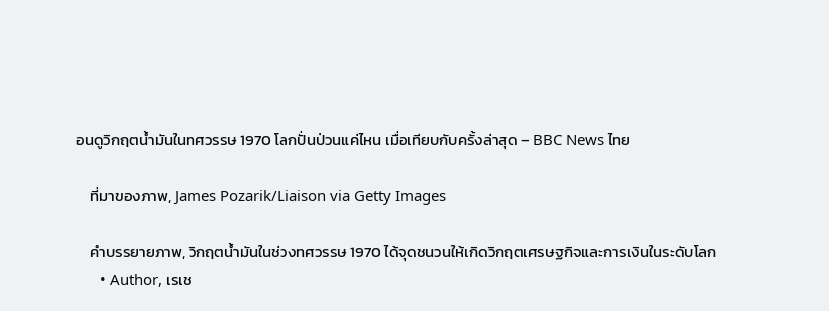อนดูวิกฤตน้ำมันในทศวรรษ 1970 โลกปั่นป่วนแค่ไหน เมื่อเทียบกับครั้งล่าสุด – BBC News ไทย

    ที่มาของภาพ, James Pozarik/Liaison via Getty Images

    คำบรรยายภาพ, วิกฤตน้ำมันในช่วงทศวรรษ 1970 ได้จุดชนวนให้เกิดวิกฤตเศรษฐกิจและการเงินในระดับโลก
      • Author, เรเช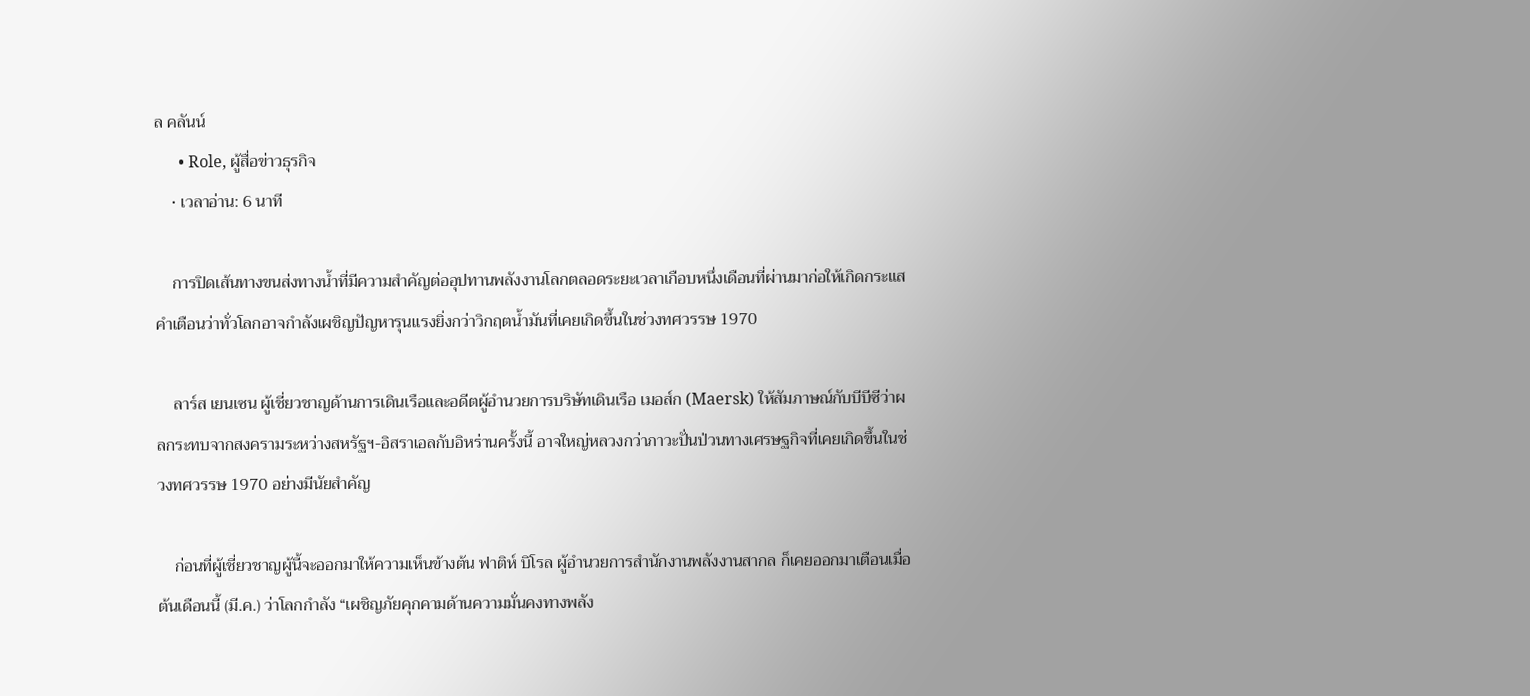ล คลันน์
      • Role, ผู้สื่อข่าวธุรกิจ
    • เวลาอ่าน: 6 นาที

    การปิดเส้นทางขนส่งทางน้ำที่มีความสำคัญต่ออุปทานพลังงานโลกตลอดระยะเวลาเกือบหนึ่งเดือนที่ผ่านมาก่อให้เกิดกระแสคำเตือนว่าทั่วโลกอาจกำลังเผชิญปัญหารุนแรงยิ่งกว่าวิกฤตน้ำมันที่เคยเกิดขึ้นในช่วงทศวรรษ 1970

    ลาร์ส เยนเซน ผู้เชี่ยวชาญด้านการเดินเรือและอดีตผู้อำนวยการบริษัทเดินเรือ เมอส์ก (Maersk) ให้สัมภาษณ์กับบีบีซีว่าผลกระทบจากสงครามระหว่างสหรัฐฯ-อิสราเอลกับอิหร่านครั้งนี้ อาจใหญ่หลวงกว่าภาวะปั่นป่วนทางเศรษฐกิจที่เคยเกิดขึ้นในช่วงทศวรรษ 1970 อย่างมีนัยสำคัญ

    ก่อนที่ผู้เชี่ยวชาญผู้นี้จะออกมาให้ความเห็นข้างต้น ฟาติห์ บิโรล ผู้อำนวยการสำนักงานพลังงานสากล ก็เคยออกมาเตือนเมื่อต้นเดือนนี้ (มี.ค.) ว่าโลกกำลัง “เผชิญภัยคุกคามด้านความมั่นคงทางพลัง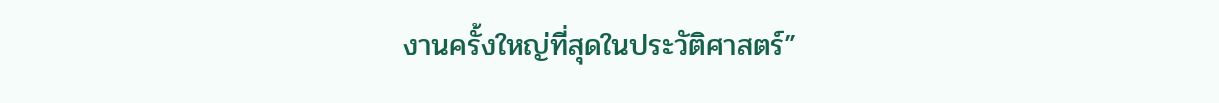งานครั้งใหญ่ที่สุดในประวัติศาสตร์”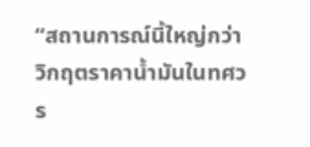“สถานการณ์นี้ใหญ่กว่าวิกฤตราคาน้ำมันในทศวร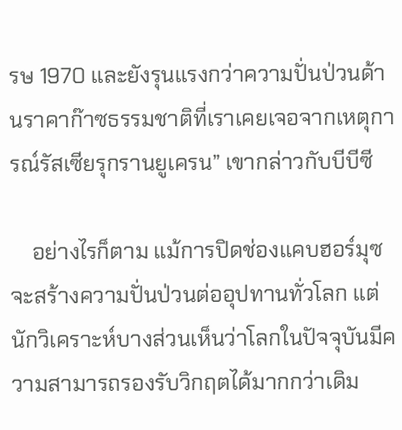รษ 1970 และยังรุนแรงกว่าความปั่นป่วนด้านราคาก๊าซธรรมชาติที่เราเคยเจอจากเหตุการณ์รัสเซียรุกรานยูเครน” เขากล่าวกับบีบีซี

    อย่างไรก็ตาม แม้การปิดช่องแคบฮอร์มุซจะสร้างความปั่นป่วนต่ออุปทานทั่วโลก แต่นักวิเคราะห์บางส่วนเห็นว่าโลกในปัจจุบันมีความสามารถรองรับวิกฤตได้มากกว่าเดิม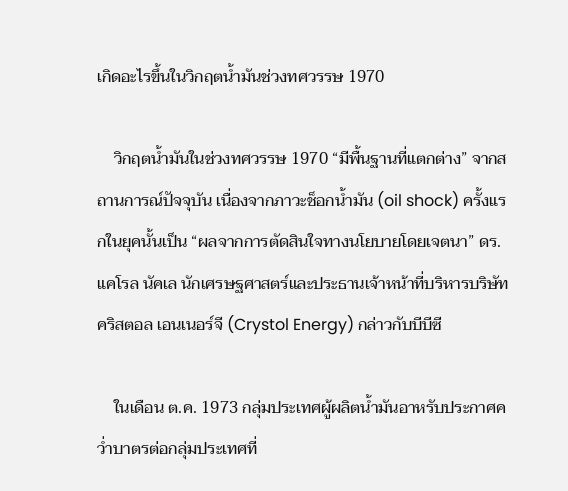เกิดอะไรขึ้นในวิกฤตน้ำมันช่วงทศวรรษ 1970

    วิกฤตน้ำมันในช่วงทศวรรษ 1970 “มีพื้นฐานที่แตกต่าง” จากสถานการณ์ปัจจุบัน เนื่องจากภาวะช็อกน้ำมัน (oil shock) ครั้งแรกในยุคนั้นเป็น “ผลจากการตัดสินใจทางนโยบายโดยเจตนา” ดร.แคโรล นัคเล นักเศรษฐศาสตร์และประธานเจ้าหน้าที่บริหารบริษัทคริสตอล เอนเนอร์จี (Crystol Energy) กล่าวกับบีบีซี

    ในเดือน ต.ค. 1973 กลุ่มประเทศผู้ผลิตน้ำมันอาหรับประกาศคว่ำบาตรต่อกลุ่มประเทศที่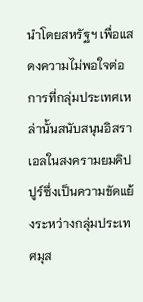นำโดยสหรัฐฯ เพื่อแสดงความไม่พอใจต่อการที่กลุ่มประเทศเหล่านั้นสนับสนุนอิสราเอลในสงครามยมคิปปูร์ซึ่งเป็นความขัดแย้งระหว่างกลุ่มประเทศมุส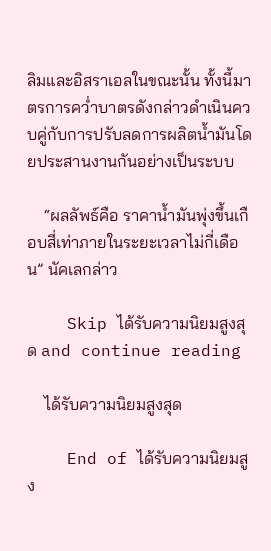ลิมและอิสราเอลในขณะนั้น ทั้งนี้มาตรการคว่ำบาตรดังกล่าวดำเนินควบคู่กับการปรับลดการผลิตน้ำมันโดยประสานงานกันอย่างเป็นระบบ

    “ผลลัพธ์คือ ราคาน้ำมันพุ่งขึ้นเกือบสี่เท่าภายในระยะเวลาไม่กี่เดือน” นัคเลกล่าว

    Skip ได้รับความนิยมสูงสุด and continue reading

    ได้รับความนิยมสูงสุด

    End of ได้รับความนิยมสูง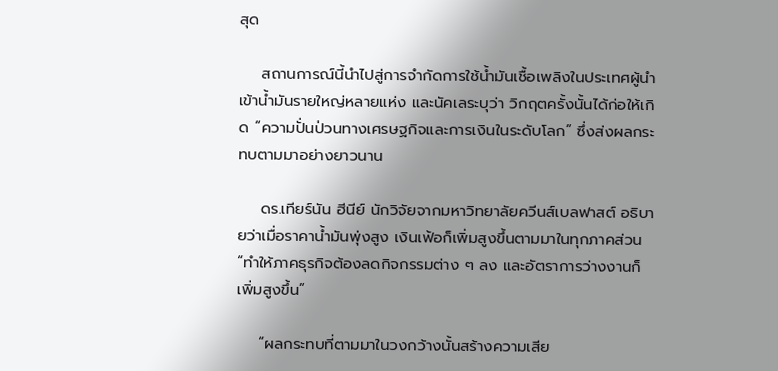สุด

    สถานการณ์นี้นำไปสู่การจำกัดการใช้น้ำมันเชื้อเพลิงในประเทศผู้นำเข้าน้ำมันรายใหญ่หลายแห่ง และนัคเลระบุว่า วิกฤตครั้งนั้นได้ก่อให้เกิด “ความปั่นป่วนทางเศรษฐกิจและการเงินในระดับโลก” ซึ่งส่งผลกระทบตามมาอย่างยาวนาน

    ดร.เทียร์นัน ฮีนีย์ นักวิจัยจากมหาวิทยาลัยควีนส์เบลฟาสต์ อธิบายว่าเมื่อราคาน้ำมันพุ่งสูง เงินเฟ้อก็เพิ่มสูงขึ้นตามมาในทุกภาคส่วน “ทำให้ภาคธุรกิจต้องลดกิจกรรมต่าง ๆ ลง และอัตราการว่างงานก็เพิ่มสูงขึ้น”

    “ผลกระทบที่ตามมาในวงกว้างนั้นสร้างความเสีย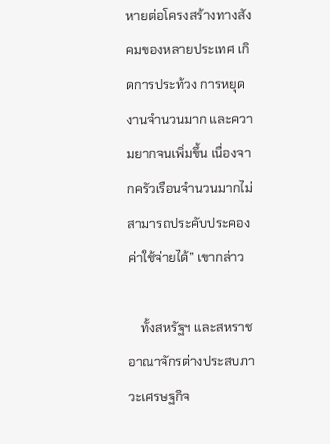หายต่อโครงสร้างทางสังคมของหลายประเทศ เกิดการประท้วง การหยุดงานจำนวนมาก และความยากจนเพิ่มขึ้น เนื่องจากครัวเรือนจำนวนมากไม่สามารถประคับประคองค่าใช้จ่ายได้” เขากล่าว

    ทั้งสหรัฐฯ และสหราชอาณาจักรต่างประสบภาวะเศรษฐกิจ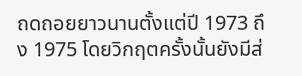ถดถอยยาวนานตั้งแต่ปี 1973 ถึง 1975 โดยวิกฤตครั้งนั้นยังมีส่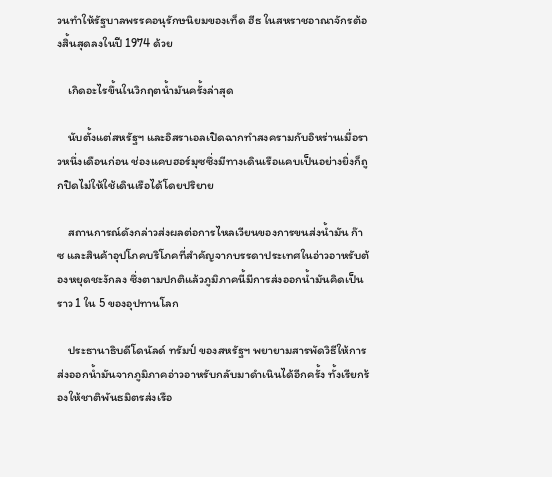วนทำให้รัฐบาลพรรคอนุรักษนิยมของเท็ด ฮีธ ในสหราชอาณาจักรต้องสิ้นสุดลงในปี 1974 ด้วย

    เกิดอะไรขึ้นในวิกฤตน้ำมันครั้งล่าสุด

    นับตั้งแต่สหรัฐฯ และอิสราเอลเปิดฉากทำสงครามกับอิหร่านเมื่อราวหนึ่งเดือนก่อน ช่องแคบฮอร์มุซซึ่งมีทางเดินเรือแคบเป็นอย่างยิ่งก็ถูกปิดไม่ให้ใช้เดินเรือได้โดยปริยาย

    สถานการณ์ดังกล่าวส่งผลต่อการไหลเวียนของการขนส่งน้ำมัน ก๊าซ และสินค้าอุปโภคบริโภคที่สำคัญจากบรรดาประเทศในอ่าวอาหรับต้องหยุดชะงักลง ซึ่งตามปกติแล้วภูมิภาคนี้มีการส่งออกน้ำมันคิดเป็นราว 1 ใน 5 ของอุปทานโลก

    ประธานาธิบดีโดนัลด์ ทรัมป์ ของสหรัฐฯ พยายามสารพัดวิธีให้การส่งออกน้ำมันจากภูมิภาคอ่าวอาหรับกลับมาดำเนินได้อีกครั้ง ทั้งเรียกร้องให้ชาติพันธมิตรส่งเรือ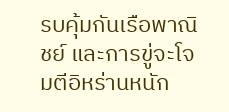รบคุ้มกันเรือพาณิชย์ และการขู่จะโจมตีอิหร่านหนัก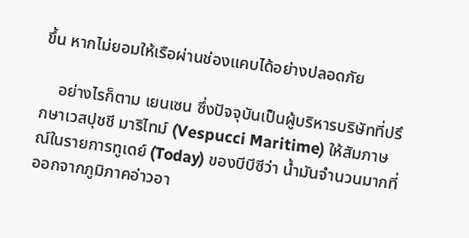ขึ้น หากไม่ยอมให้เรือผ่านช่องแคบได้อย่างปลอดภัย

    อย่างไรก็ตาม เยนเซน ซึ่งปัจจุบันเป็นผู้บริหารบริษัทที่ปรึกษาเวสปุชชี มาริไทม์ (Vespucci Maritime) ให้สัมภาษณ์ในรายการทูเดย์ (Today) ของบีบีซีว่า น้ำมันจำนวนมากที่ออกจากภูมิภาคอ่าวอา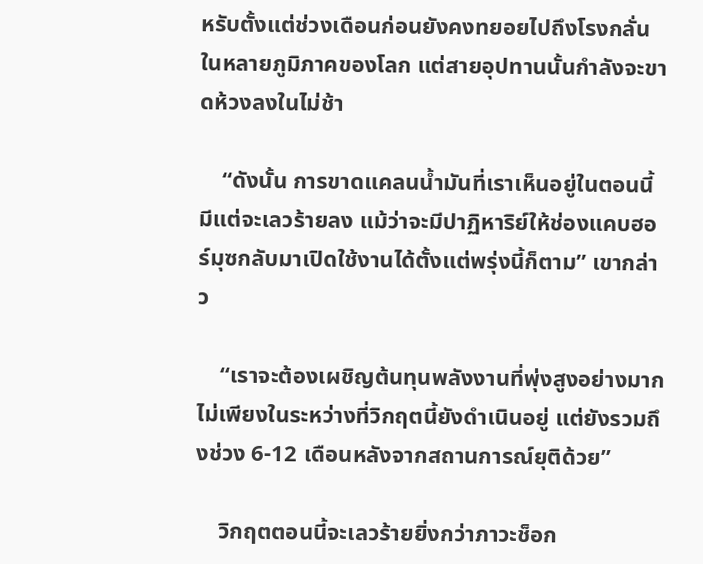หรับตั้งแต่ช่วงเดือนก่อนยังคงทยอยไปถึงโรงกลั่นในหลายภูมิภาคของโลก แต่สายอุปทานนั้นกำลังจะขาดห้วงลงในไม่ช้า

    “ดังนั้น การขาดแคลนน้ำมันที่เราเห็นอยู่ในตอนนี้ มีแต่จะเลวร้ายลง แม้ว่าจะมีปาฏิหาริย์ให้ช่องแคบฮอร์มุซกลับมาเปิดใช้งานได้ตั้งแต่พรุ่งนี้ก็ตาม” เขากล่าว

    “เราจะต้องเผชิญต้นทุนพลังงานที่พุ่งสูงอย่างมาก ไม่เพียงในระหว่างที่วิกฤตนี้ยังดำเนินอยู่ แต่ยังรวมถึงช่วง 6-12 เดือนหลังจากสถานการณ์ยุติด้วย”

    วิกฤตตอนนี้จะเลวร้ายยิ่งกว่าภาวะช็อก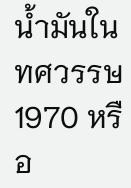น้ำมันในทศวรรษ 1970 หรือ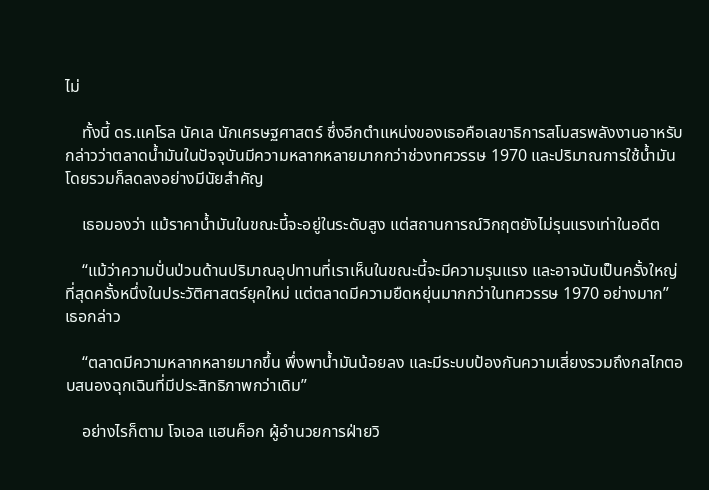ไม่

    ทั้งนี้ ดร.แคโรล นัคเล นักเศรษฐศาสตร์ ซึ่งอีกตำแหน่งของเธอคือเลขาธิการสโมสรพลังงานอาหรับ กล่าวว่าตลาดน้ำมันในปัจจุบันมีความหลากหลายมากกว่าช่วงทศวรรษ 1970 และปริมาณการใช้น้ำมันโดยรวมก็ลดลงอย่างมีนัยสำคัญ

    เธอมองว่า แม้ราคาน้ำมันในขณะนี้จะอยู่ในระดับสูง แต่สถานการณ์วิกฤตยังไม่รุนแรงเท่าในอดีต

    “แม้ว่าความปั่นป่วนด้านปริมาณอุปทานที่เราเห็นในขณะนี้จะมีความรุนแรง และอาจนับเป็นครั้งใหญ่ที่สุดครั้งหนึ่งในประวัติศาสตร์ยุคใหม่ แต่ตลาดมีความยืดหยุ่นมากกว่าในทศวรรษ 1970 อย่างมาก” เธอกล่าว

    “ตลาดมีความหลากหลายมากขึ้น พึ่งพาน้ำมันน้อยลง และมีระบบป้องกันความเสี่ยงรวมถึงกลไกตอบสนองฉุกเฉินที่มีประสิทธิภาพกว่าเดิม”

    อย่างไรก็ตาม โจเอล แฮนค็อก ผู้อำนวยการฝ่ายวิ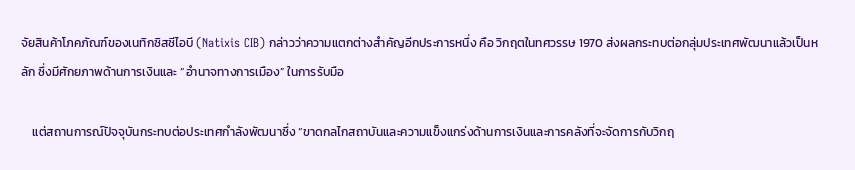จัยสินค้าโภคภัณฑ์ของเนทิกซิสซีไอบี (Natixis CIB) กล่าวว่าความแตกต่างสำคัญอีกประการหนึ่ง คือ วิกฤตในทศวรรษ 1970 ส่งผลกระทบต่อกลุ่มประเทศพัฒนาแล้วเป็นหลัก ซึ่งมีศักยภาพด้านการเงินและ “อำนาจทางการเมือง” ในการรับมือ

    แต่สถานการณ์ปัจจุบันกระทบต่อประเทศกำลังพัฒนาซึ่ง “ขาดกลไกสถาบันและความแข็งแกร่งด้านการเงินและการคลังที่จะจัดการกับวิกฤ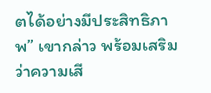ตได้อย่างมีประสิทธิภาพ” เขากล่าว พร้อมเสริมว่าความเสี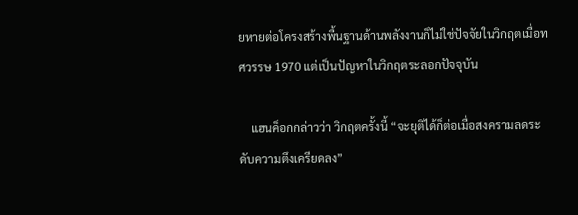ยหายต่อโครงสร้างพื้นฐานด้านพลังงานก็ไม่ใช่ปัจจัยในวิกฤตเมื่อทศวรรษ 1970 แต่เป็นปัญหาในวิกฤตระลอกปัจจุบัน

    แฮนค็อกกล่าวว่า วิกฤตครั้งนี้ “จะยุติได้ก็ต่อเมื่อสงครามลดระดับความตึงเครียดลง”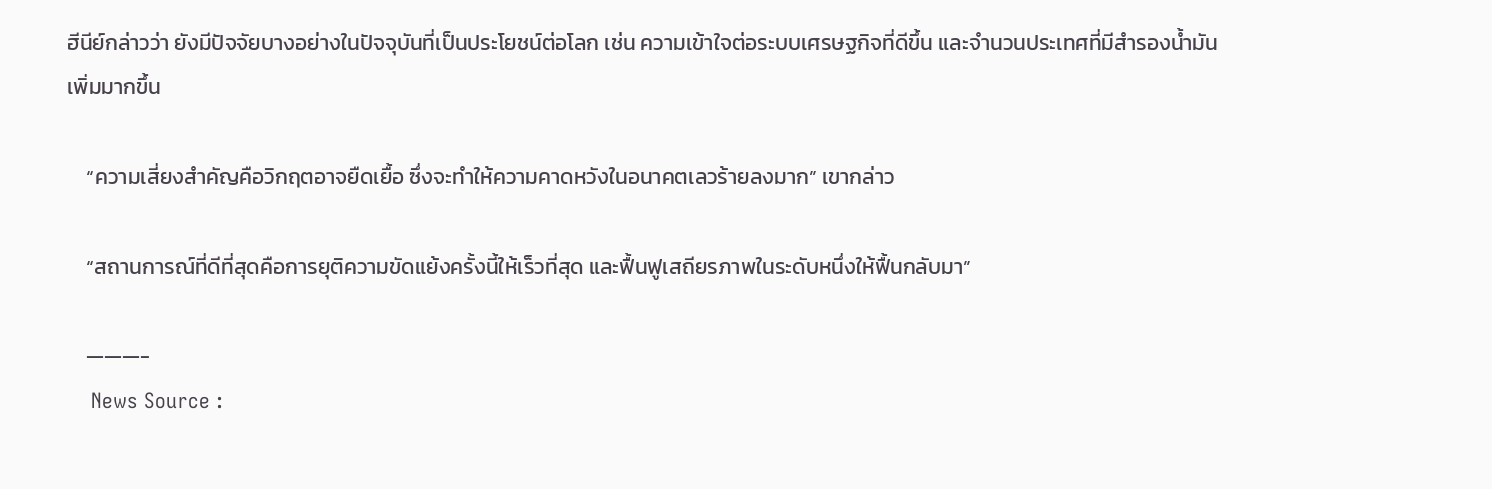ฮีนีย์กล่าวว่า ยังมีปัจจัยบางอย่างในปัจจุบันที่เป็นประโยชน์ต่อโลก เช่น ความเข้าใจต่อระบบเศรษฐกิจที่ดีขึ้น และจำนวนประเทศที่มีสำรองน้ำมันเพิ่มมากขึ้น

    “ความเสี่ยงสำคัญคือวิกฤตอาจยืดเยื้อ ซึ่งจะทำให้ความคาดหวังในอนาคตเลวร้ายลงมาก” เขากล่าว

    “สถานการณ์ที่ดีที่สุดคือการยุติความขัดแย้งครั้งนี้ให้เร็วที่สุด และฟื้นฟูเสถียรภาพในระดับหนึ่งให้ฟื้นกลับมา”

    ———-
    News Source :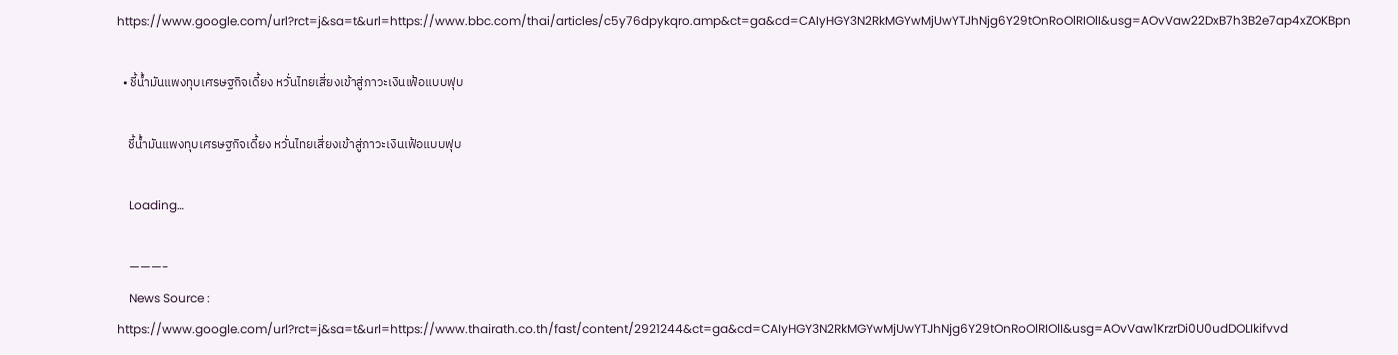https://www.google.com/url?rct=j&sa=t&url=https://www.bbc.com/thai/articles/c5y76dpykqro.amp&ct=ga&cd=CAIyHGY3N2RkMGYwMjUwYTJhNjg6Y29tOnRoOlRIOlI&usg=AOvVaw22DxB7h3B2e7ap4xZOKBpn

  • ชี้น้ำมันแพงทุบเศรษฐกิจเดี้ยง หวั่นไทยเสี่ยงเข้าสู่ภาวะเงินเฟ้อแบบฟุบ

    ชี้น้ำมันแพงทุบเศรษฐกิจเดี้ยง หวั่นไทยเสี่ยงเข้าสู่ภาวะเงินเฟ้อแบบฟุบ

    Loading…

    ———-
    News Source : https://www.google.com/url?rct=j&sa=t&url=https://www.thairath.co.th/fast/content/2921244&ct=ga&cd=CAIyHGY3N2RkMGYwMjUwYTJhNjg6Y29tOnRoOlRIOlI&usg=AOvVaw1KrzrDi0U0udDOLIkifvvd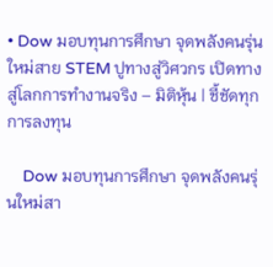• Dow มอบทุนการศึกษา จุดพลังคนรุ่นใหม่สาย STEM ปูทางสู่วิศวกร เปิดทางสู่โลกการทำงานจริง – มิติหุ้น | ชี้ชัดทุกการลงทุน

    Dow มอบทุนการศึกษา จุดพลังคนรุ่นใหม่สา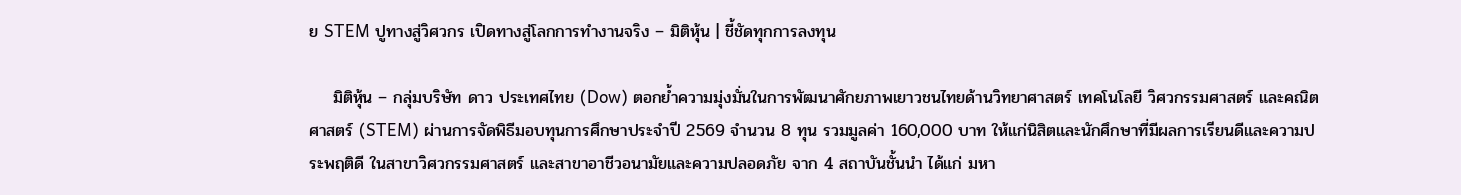ย STEM ปูทางสู่วิศวกร เปิดทางสู่โลกการทำงานจริง – มิติหุ้น | ชี้ชัดทุกการลงทุน

    มิติหุ้น – กลุ่มบริษัท ดาว ประเทศไทย (Dow) ตอกย้ำความมุ่งมั่นในการพัฒนาศักยภาพเยาวชนไทยด้านวิทยาศาสตร์ เทคโนโลยี วิศวกรรมศาสตร์ และคณิตศาสตร์ (STEM) ผ่านการจัดพิธีมอบทุนการศึกษาประจำปี 2569 จำนวน 8 ทุน รวมมูลค่า 160,000 บาท ให้แก่นิสิตและนักศึกษาที่มีผลการเรียนดีและความประพฤติดี ในสาขาวิศวกรรมศาสตร์ และสาขาอาชีวอนามัยและความปลอดภัย จาก 4 สถาบันชั้นนำ ได้แก่ มหา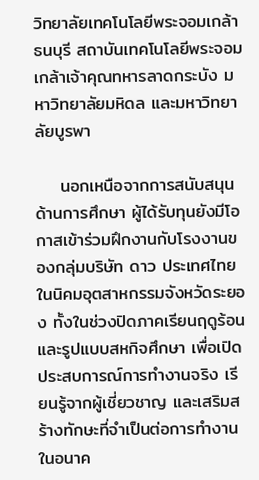วิทยาลัยเทคโนโลยีพระจอมเกล้าธนบุรี สถาบันเทคโนโลยีพระจอมเกล้าเจ้าคุณทหารลาดกระบัง มหาวิทยาลัยมหิดล และมหาวิทยาลัยบูรพา

    นอกเหนือจากการสนับสนุนด้านการศึกษา ผู้ได้รับทุนยังมีโอกาสเข้าร่วมฝึกงานกับโรงงานของกลุ่มบริษัท ดาว ประเทศไทย ในนิคมอุตสาหกรรมจังหวัดระยอง ทั้งในช่วงปิดภาคเรียนฤดูร้อนและรูปแบบสหกิจศึกษา เพื่อเปิดประสบการณ์การทำงานจริง เรียนรู้จากผู้เชี่ยวชาญ และเสริมสร้างทักษะที่จำเป็นต่อการทำงานในอนาค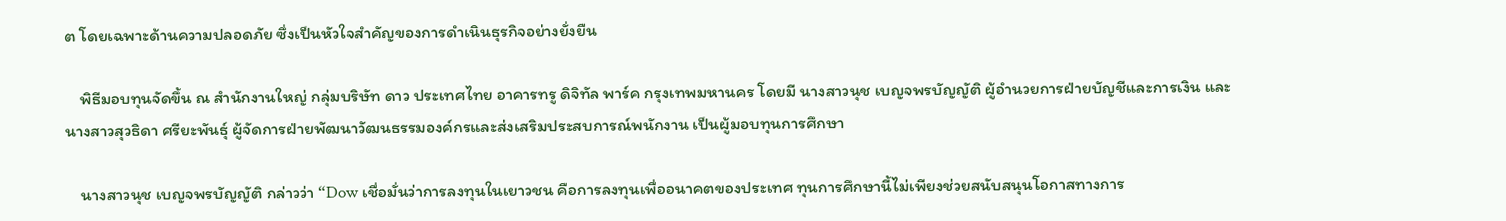ต โดยเฉพาะด้านความปลอดภัย ซึ่งเป็นหัวใจสำคัญของการดำเนินธุรกิจอย่างยั่งยืน

    พิธีมอบทุนจัดขึ้น ณ สำนักงานใหญ่ กลุ่มบริษัท ดาว ประเทศไทย อาคารทรู ดิจิทัล พาร์ค กรุงเทพมหานคร โดยมี นางสาวนุช เบญจพรบัญญัติ ผู้อำนวยการฝ่ายบัญชีและการเงิน และนางสาวสุวธิดา ศรียะพันธุ์ ผู้จัดการฝ่ายพัฒนาวัฒนธรรมองค์กรและส่งเสริมประสบการณ์พนักงาน เป็นผู้มอบทุนการศึกษา

    นางสาวนุช เบญจพรบัญญัติ กล่าวว่า “Dow เชื่อมั่นว่าการลงทุนในเยาวชน คือการลงทุนเพื่ออนาคตของประเทศ ทุนการศึกษานี้ไม่เพียงช่วยสนับสนุนโอกาสทางการ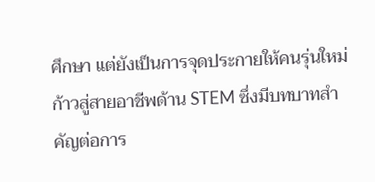ศึกษา แต่ยังเป็นการจุดประกายให้คนรุ่นใหม่ก้าวสู่สายอาชีพด้าน STEM ซึ่งมีบทบาทสำคัญต่อการ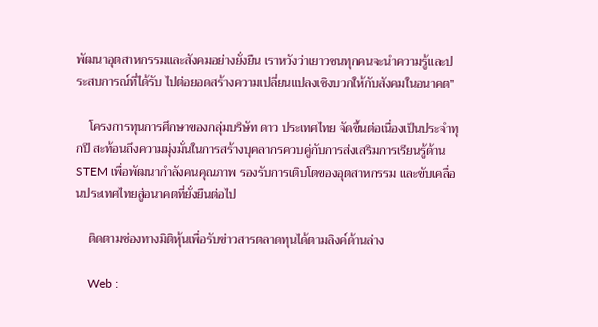พัฒนาอุตสาหกรรมและสังคมอย่างยั่งยืน เราหวังว่าเยาวชนทุกคนจะนำความรู้และประสบการณ์ที่ได้รับ ไปต่อยอดสร้างความเปลี่ยนแปลงเชิงบวกให้กับสังคมในอนาคต”

    โครงการทุนการศึกษาของกลุ่มบริษัท ดาว ประเทศไทย จัดขึ้นต่อเนื่องเป็นประจำทุกปี สะท้อนถึงความมุ่งมั่นในการสร้างบุคลากรควบคู่กับการส่งเสริมการเรียนรู้ด้าน STEM เพื่อพัฒนากำลังคนคุณภาพ รองรับการเติบโตของอุตสาหกรรม และขับเคลื่อนประเทศไทยสู่อนาคตที่ยั่งยืนต่อไป

    ติดตามช่องทางมิติหุ้นเพื่อรับข่าวสารตลาดทุนได้ตามลิงค์ด้านล่าง

    Web :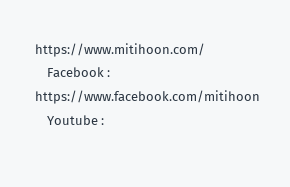https://www.mitihoon.com/
    Facebook : https://www.facebook.com/mitihoon
    Youtube :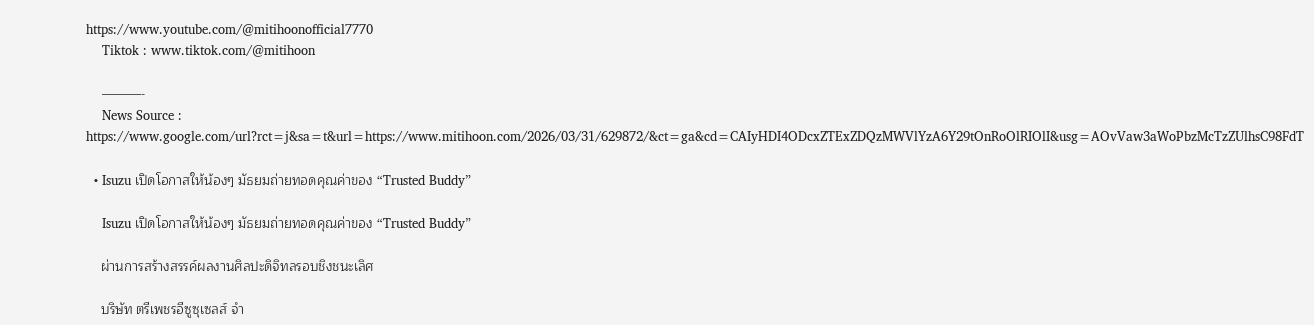https://www.youtube.com/@mitihoonofficial7770
    Tiktok : www.tiktok.com/@mitihoon

    ———-
    News Source : https://www.google.com/url?rct=j&sa=t&url=https://www.mitihoon.com/2026/03/31/629872/&ct=ga&cd=CAIyHDI4ODcxZTExZDQzMWVlYzA6Y29tOnRoOlRIOlI&usg=AOvVaw3aWoPbzMcTzZUlhsC98FdT

  • Isuzu เปิดโอกาสให้น้องๆ มัธยมถ่ายทอดคุณค่าของ “Trusted Buddy”

    Isuzu เปิดโอกาสให้น้องๆ มัธยมถ่ายทอดคุณค่าของ “Trusted Buddy”

    ผ่านการสร้างสรรค์ผลงานศิลปะดิจิทลรอบชิงชนะเลิศ

    บริษัท ตรีเพชรอีซูซุเซลส์ จำ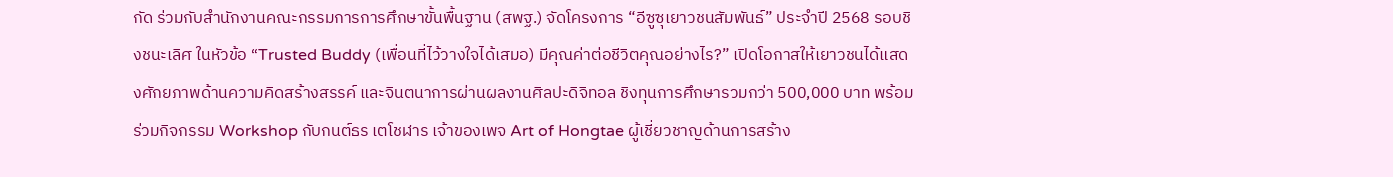กัด ร่วมกับสำนักงานคณะกรรมการการศึกษาขั้นพื้นฐาน (สพฐ.) จัดโครงการ “อีซูซุเยาวชนสัมพันธ์” ประจำปี 2568 รอบชิงชนะเลิศ ในหัวข้อ “Trusted Buddy (เพื่อนที่ไว้วางใจได้เสมอ) มีคุณค่าต่อชีวิตคุณอย่างไร?” เปิดโอกาสให้เยาวชนได้แสดงศักยภาพด้านความคิดสร้างสรรค์ และจินตนาการผ่านผลงานศิลปะดิจิทอล ชิงทุนการศึกษารวมกว่า 500,000 บาท พร้อมร่วมกิจกรรม Workshop กับกนต์ธร เตโชฬาร เจ้าของเพจ Art of Hongtae ผู้เชี่ยวชาญด้านการสร้าง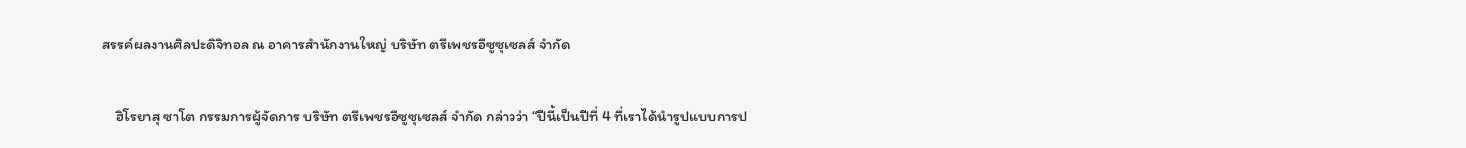สรรค์ผลงานศิลปะดิจิทอล ณ อาคารสำนักงานใหญ่ บริษัท ตรีเพชรอีซูซุเซลส์ จำกัด

    ฮิโรยาสุ ซาโต กรรมการผู้จัดการ บริษัท ตรีเพชรอีซูซุเซลส์ จำกัด กล่าวว่า “ปีนี้เป็นปีที่ 4 ที่เราได้นำรูปแบบการป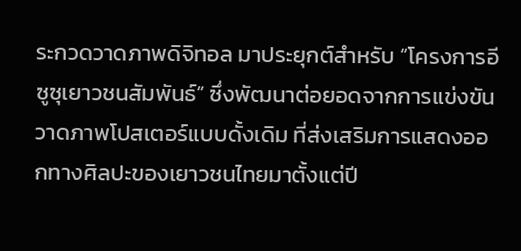ระกวดวาดภาพดิจิทอล มาประยุกต์สำหรับ “โครงการอีซูซุเยาวชนสัมพันธ์” ซึ่งพัฒนาต่อยอดจากการแข่งขันวาดภาพโปสเตอร์แบบดั้งเดิม ที่ส่งเสริมการแสดงออกทางศิลปะของเยาวชนไทยมาตั้งแต่ปี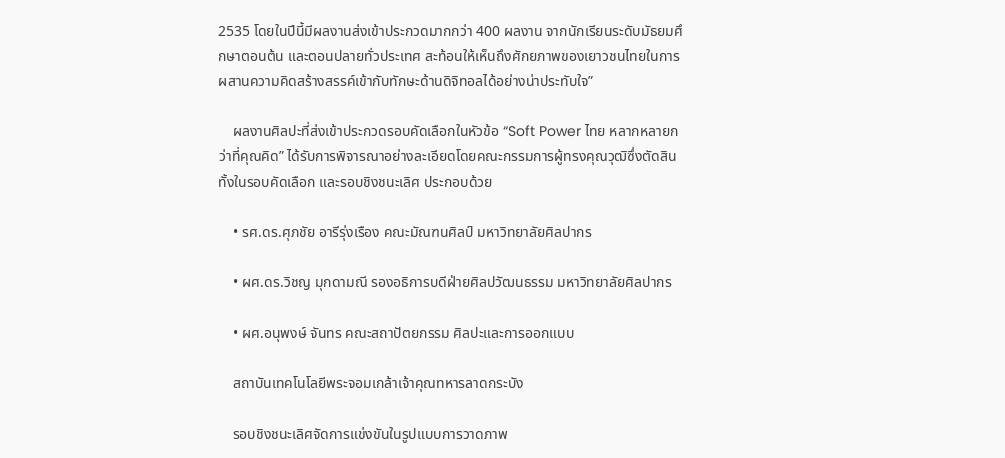2535 โดยในปีนี้มีผลงานส่งเข้าประกวดมากกว่า 400 ผลงาน จากนักเรียนระดับมัธยมศึกษาตอนต้น และตอนปลายทั่วประเทศ สะท้อนให้เห็นถึงศักยภาพของเยาวชนไทยในการผสานความคิดสร้างสรรค์เข้ากับทักษะด้านดิจิทอลได้อย่างน่าประทับใจ”

    ผลงานศิลปะที่ส่งเข้าประกวดรอบคัดเลือกในหัวข้อ “Soft Power ไทย หลากหลายกว่าที่คุณคิด” ได้รับการพิจารณาอย่างละเอียดโดยคณะกรรมการผู้ทรงคุณวุฒิซึ่งตัดสินทั้งในรอบคัดเลือก และรอบชิงชนะเลิศ ประกอบด้วย

    • รศ.ดร.ศุภชัย อารีรุ่งเรือง คณะมัณฑนศิลป์ มหาวิทยาลัยศิลปากร

    • ผศ.ดร.วิชญ มุกดามณี รองอธิการบดีฝ่ายศิลปวัฒนธรรม มหาวิทยาลัยศิลปากร

    • ผศ.อนุพงษ์ จันทร คณะสถาปัตยกรรม ศิลปะและการออกแบบ

    สถาบันเทคโนโลยีพระจอมเกล้าเจ้าคุณทหารลาดกระบัง

    รอบชิงชนะเลิศจัดการแข่งขันในรูปแบบการวาดภาพ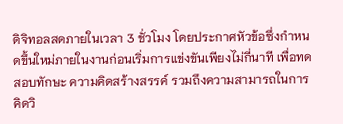ดิจิทอลสดภายในเวลา 3 ชั่วโมง โดยประกาศหัวข้อซึ่งกำหนดขึ้นใหม่ภายในงานก่อนเริ่มการแข่งขันเพียงไม่กี่นาที เพื่อทดสอบทักษะ ความคิดสร้างสรรค์ รวมถึงความสามารถในการคิดวิ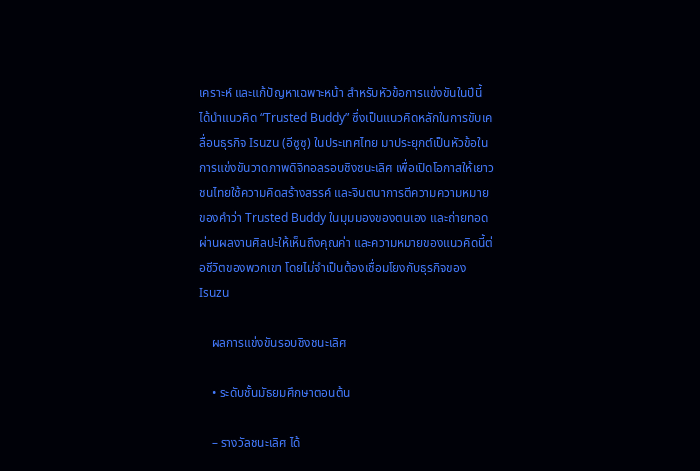เคราะห์ และแก้ปัญหาเฉพาะหน้า สำหรับหัวข้อการแข่งขันในปีนี้ ได้นำแนวคิด “Trusted Buddy” ซึ่งเป็นแนวคิดหลักในการขับเคลื่อนธุรกิจ Isuzu (อีซูซุ) ในประเทศไทย มาประยุกต์เป็นหัวข้อในการแข่งขันวาดภาพดิจิทอลรอบชิงชนะเลิศ เพื่อเปิดโอกาสให้เยาวชนไทยใช้ความคิดสร้างสรรค์ และจินตนาการตีความความหมายของคำว่า Trusted Buddy ในมุมมองของตนเอง และถ่ายทอดผ่านผลงานศิลปะให้เห็นถึงคุณค่า และความหมายของแนวคิดนี้ต่อชีวิตของพวกเขา โดยไม่จำเป็นต้องเชื่อมโยงกับธุรกิจของ Isuzu

    ผลการแข่งขันรอบชิงชนะเลิศ

    • ระดับชั้นมัธยมศึกษาตอนต้น

    – รางวัลชนะเลิศ ได้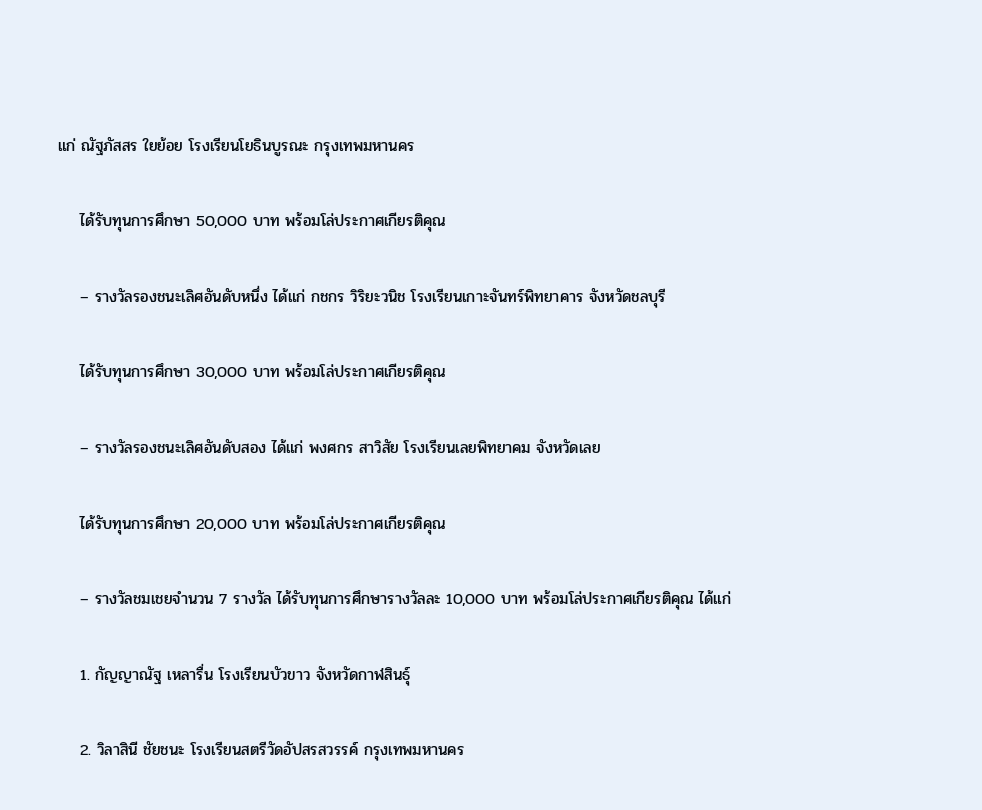แก่ ณัฐภัสสร ใยย้อย โรงเรียนโยธินบูรณะ กรุงเทพมหานคร

    ได้รับทุนการศึกษา 50,000 บาท พร้อมโล่ประกาศเกียรติคุณ

    – รางวัลรองชนะเลิศอันดับหนึ่ง ได้แก่ กชกร วิริยะวนิช โรงเรียนเกาะจันทร์พิทยาคาร จังหวัดชลบุรี

    ได้รับทุนการศึกษา 30,000 บาท พร้อมโล่ประกาศเกียรติคุณ

    – รางวัลรองชนะเลิศอันดับสอง ได้แก่ พงศกร สาวิสัย โรงเรียนเลยพิทยาคม จังหวัดเลย

    ได้รับทุนการศึกษา 20,000 บาท พร้อมโล่ประกาศเกียรติคุณ

    – รางวัลชมเชยจำนวน 7 รางวัล ได้รับทุนการศึกษารางวัลละ 10,000 บาท พร้อมโล่ประกาศเกียรติคุณ ได้แก่

    1. กัญญาณัฐ เหลารื่น โรงเรียนบัวขาว จังหวัดกาฬสินธุ์

    2. วิลาสินี ชัยชนะ โรงเรียนสตรีวัดอัปสรสวรรค์ กรุงเทพมหานคร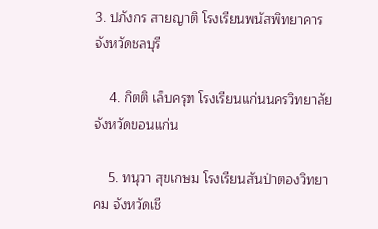3. ปภังกร สายญาติ โรงเรียนพนัสพิทยาคาร จังหวัดชลบุรี

    4. กิตติ เล็บครุฑ โรงเรียนแก่นนครวิทยาลัย จังหวัดขอนแก่น

    5. ทนุวา สุขเกษม โรงเรียนสันป่าตองวิทยาคม จังหวัดเชี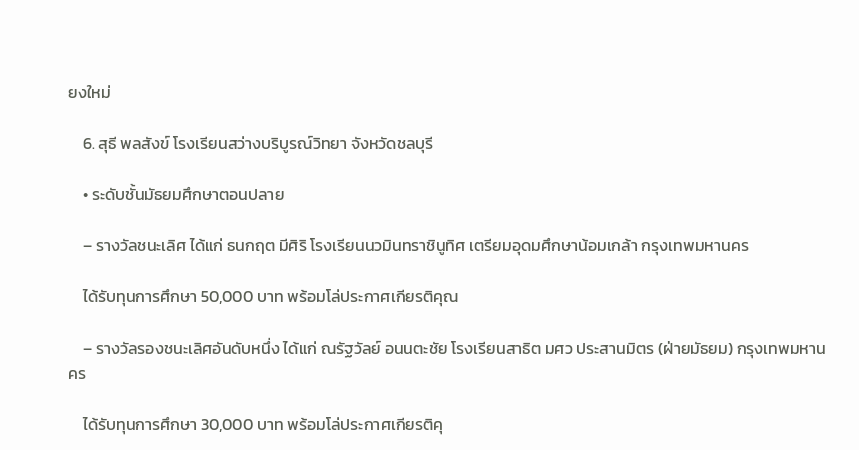ยงใหม่

    6. สุธี พลสังข์ โรงเรียนสว่างบริบูรณ์วิทยา จังหวัดชลบุรี

    • ระดับชั้นมัธยมศึกษาตอนปลาย

    – รางวัลชนะเลิศ ได้แก่ ธนกฤต มีศิริ โรงเรียนนวมินทราชินูทิศ เตรียมอุดมศึกษาน้อมเกล้า กรุงเทพมหานคร

    ได้รับทุนการศึกษา 50,000 บาท พร้อมโล่ประกาศเกียรติคุณ

    – รางวัลรองชนะเลิศอันดับหนึ่ง ได้แก่ ณรัฐวัลย์ อนนตะชัย โรงเรียนสาธิต มศว ประสานมิตร (ฝ่ายมัธยม) กรุงเทพมหานคร

    ได้รับทุนการศึกษา 30,000 บาท พร้อมโล่ประกาศเกียรติคุ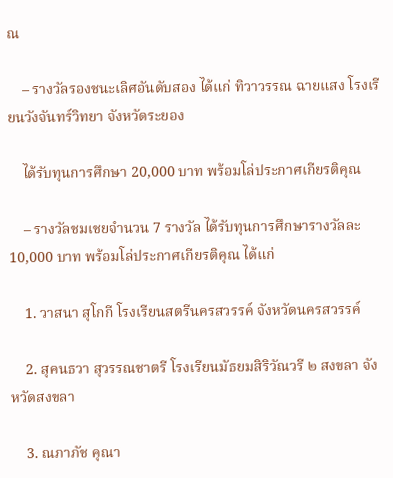ณ

    – รางวัลรองชนะเลิศอันดับสอง ได้แก่ ทิวาวรรณ ฉายแสง โรงเรียนวังจันทร์วิทยา จังหวัดระยอง

    ได้รับทุนการศึกษา 20,000 บาท พร้อมโล่ประกาศเกียรติคุณ

    – รางวัลชมเชยจำนวน 7 รางวัล ได้รับทุนการศึกษารางวัลละ 10,000 บาท พร้อมโล่ประกาศเกียรติคุณ ได้แก่

    1. วาสนา สุโกกี โรงเรียนสตรีนครสวรรค์ จังหวัดนครสวรรค์

    2. สุคนธวา สุวรรณชาตรี โรงเรียนมัธยมสิริวัณวรี ๒ สงขลา จังหวัดสงขลา

    3. ณภาภัช คุณา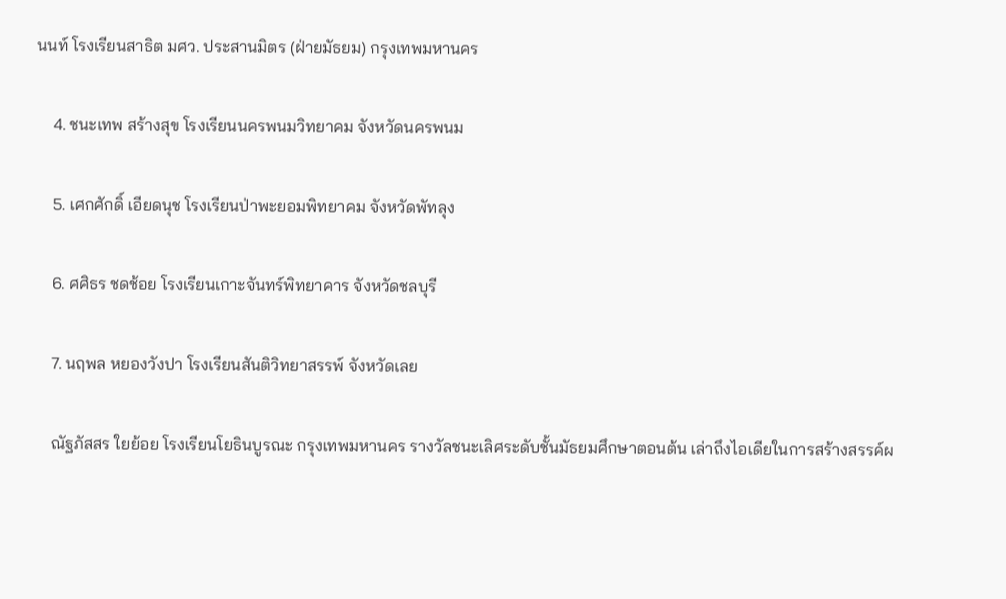นนท์ โรงเรียนสาธิต มศว. ประสานมิตร (ฝ่ายมัธยม) กรุงเทพมหานคร

    4. ชนะเทพ สร้างสุข โรงเรียนนครพนมวิทยาคม จังหวัดนครพนม

    5. เศกศักดิ์ เอียดนุช โรงเรียนป่าพะยอมพิทยาคม จังหวัดพัทลุง

    6. ศศิธร ชดช้อย โรงเรียนเกาะจันทร์พิทยาคาร จังหวัดชลบุรี

    7. นฤพล หยองวังปา โรงเรียนสันติวิทยาสรรพ์ จังหวัดเลย

    ณัฐภัสสร ใยย้อย โรงเรียนโยธินบูรณะ กรุงเทพมหานคร รางวัลชนะเลิศระดับชั้นมัธยมศึกษาตอนต้น เล่าถึงไอเดียในการสร้างสรรค์ผ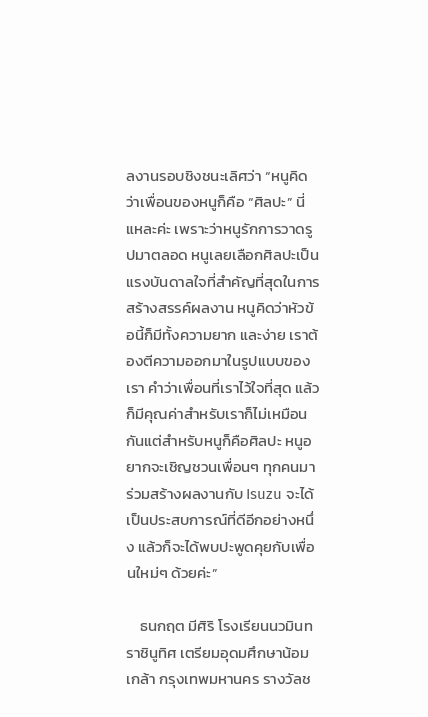ลงานรอบชิงชนะเลิศว่า “หนูคิดว่าเพื่อนของหนูก็คือ “ศิลปะ” นี่แหละค่ะ เพราะว่าหนูรักการวาดรูปมาตลอด หนูเลยเลือกศิลปะเป็นแรงบันดาลใจที่สำคัญที่สุดในการสร้างสรรค์ผลงาน หนูคิดว่าหัวข้อนี้ก็มีทั้งความยาก และง่าย เราต้องตีความออกมาในรูปแบบของเรา คำว่าเพื่อนที่เราไว้ใจที่สุด แล้วก็มีคุณค่าสำหรับเราก็ไม่เหมือนกันแต่สำหรับหนูก็คือศิลปะ หนูอยากจะเชิญชวนเพื่อนๆ ทุกคนมาร่วมสร้างผลงานกับ Isuzu จะได้เป็นประสบการณ์ที่ดีอีกอย่างหนึ่ง แล้วก็จะได้พบปะพูดคุยกับเพื่อนใหม่ๆ ด้วยค่ะ”

    ธนกฤต มีศิริ โรงเรียนนวมินทราชินูทิศ เตรียมอุดมศึกษาน้อมเกล้า กรุงเทพมหานคร รางวัลช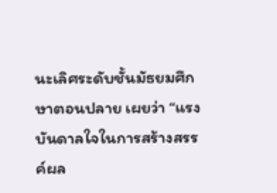นะเลิศระดับชั้นมัธยมศึกษาตอนปลาย เผยว่า “แรงบันดาลใจในการสร้างสรรค์ผล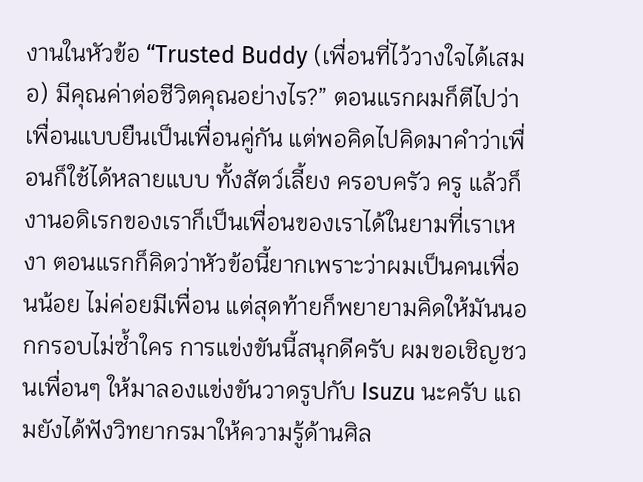งานในหัวข้อ “Trusted Buddy (เพื่อนที่ไว้วางใจได้เสมอ) มีคุณค่าต่อชีวิตคุณอย่างไร?” ตอนแรกผมก็ตีไปว่าเพื่อนแบบยืนเป็นเพื่อนคู่กัน แต่พอคิดไปคิดมาคำว่าเพื่อนก็ใช้ได้หลายแบบ ทั้งสัตว์เลี้ยง ครอบครัว ครู แล้วก็งานอดิเรกของเราก็เป็นเพื่อนของเราได้ในยามที่เราเหงา ตอนแรกก็คิดว่าหัวข้อนี้ยากเพราะว่าผมเป็นคนเพื่อนน้อย ไม่ค่อยมีเพื่อน แต่สุดท้ายก็พยายามคิดให้มันนอกกรอบไม่ซ้ำใคร การแข่งขันนี้สนุกดีครับ ผมขอเชิญชวนเพื่อนๆ ให้มาลองแข่งขันวาดรูปกับ Isuzu นะครับ แถมยังได้ฟังวิทยากรมาให้ความรู้ด้านศิล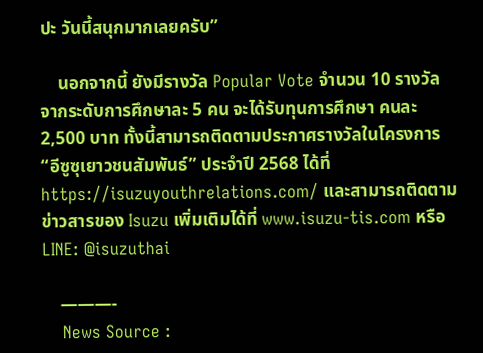ปะ วันนี้สนุกมากเลยครับ”

    นอกจากนี้ ยังมีรางวัล Popular Vote จำนวน 10 รางวัล จากระดับการศึกษาละ 5 คน จะได้รับทุนการศึกษา คนละ 2,500 บาท ทั้งนี้สามารถติดตามประกาศรางวัลในโครงการ “อีซูซุเยาวชนสัมพันธ์” ประจำปี 2568 ได้ที่ https://isuzuyouthrelations.com/ และสามารถติดตามข่าวสารของ Isuzu เพิ่มเติมได้ที่ www.isuzu-tis.com หรือ LINE: @isuzuthai

    ———-
    News Source :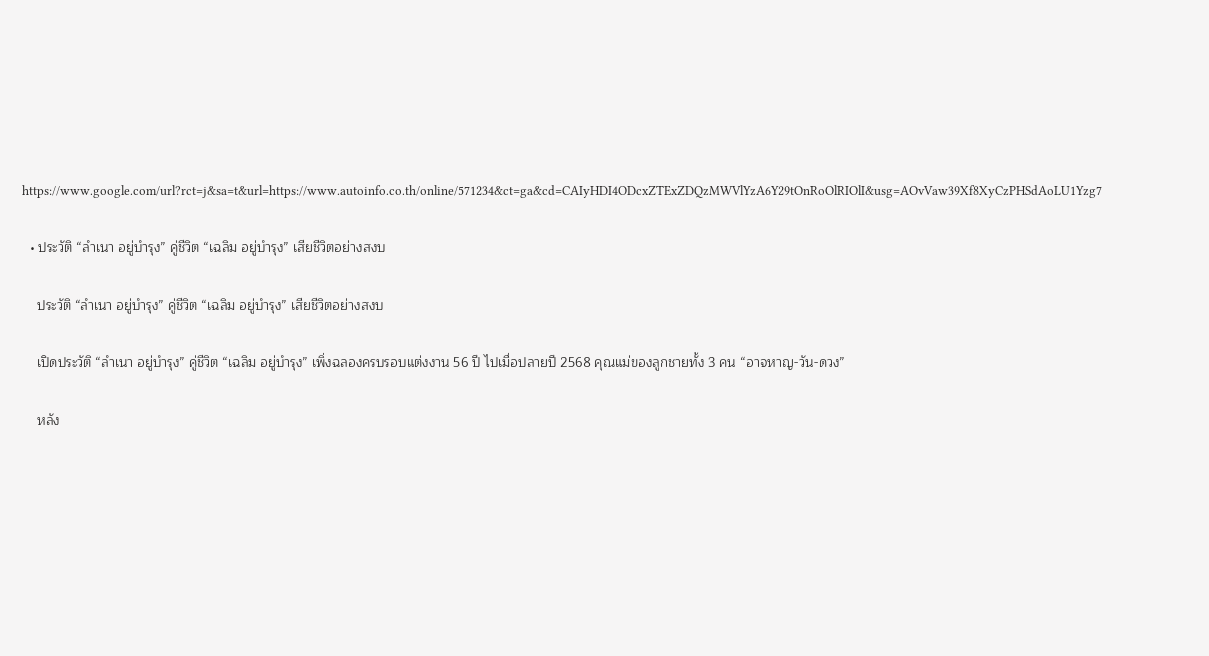https://www.google.com/url?rct=j&sa=t&url=https://www.autoinfo.co.th/online/571234&ct=ga&cd=CAIyHDI4ODcxZTExZDQzMWVlYzA6Y29tOnRoOlRIOlI&usg=AOvVaw39Xf8XyCzPHSdAoLU1Yzg7

  • ประวัติ “ลำเนา อยู่บำรุง” คู่ชีวิต “เฉลิม อยู่บำรุง” เสียชีวิตอย่างสงบ

    ประวัติ “ลำเนา อยู่บำรุง” คู่ชีวิต “เฉลิม อยู่บำรุง” เสียชีวิตอย่างสงบ

    เปิดประวัติ “ลำเนา อยู่บำรุง” คู่ชีวิต “เฉลิม อยู่บำรุง” เพิ่งฉลองครบรอบแต่งงาน 56 ปี ไปเมื่อปลายปี 2568 คุณแม่ของลูกชายทั้ง 3 คน “อาจหาญ-วัน-ดวง”

    หลัง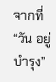จากที่ “วัน อยู่บำรุง”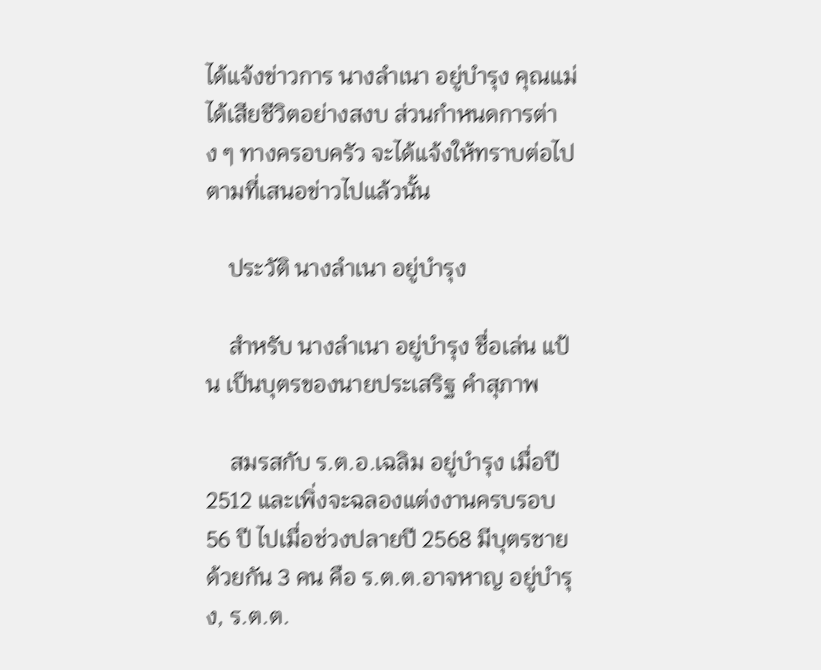ได้แจ้งข่าวการ นางลำเนา อยู่บำรุง คุณแม่ได้เสียชีวิตอย่างสงบ ส่วนกำหนดการต่าง ๆ ทางครอบครัว จะได้แจ้งให้ทราบต่อไป ตามที่เสนอข่าวไปแล้วนั้น

    ประวัติ นางลำเนา อยู่บำรุง

    สำหรับ นางลำเนา อยู่บำรุง ชื่อเล่น แป้น เป็นบุตรของนายประเสริฐ คำสุภาพ

    สมรสกับ ร.ต.อ.เฉลิม อยู่บำรุง เมื่อปี 2512 และเพิ่งจะฉลองแต่งงานครบรอบ 56 ปี ไปเมื่อช่วงปลายปี 2568 มีบุตรชายด้วยกัน 3 คน คือ ร.ต.ต.อาจหาญ อยู่บำรุง, ร.ต.ต.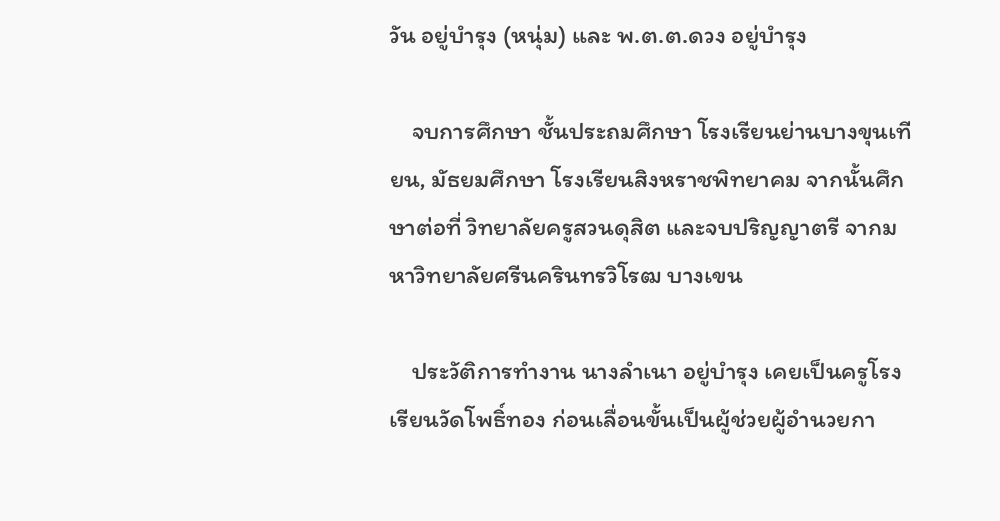วัน อยู่บำรุง (หนุ่ม) และ พ.ต.ต.ดวง อยู่บำรุง

    จบการศึกษา ชั้นประถมศึกษา โรงเรียนย่านบางขุนเทียน, มัธยมศึกษา โรงเรียนสิงหราชพิทยาคม จากนั้นศึกษาต่อที่ วิทยาลัยครูสวนดุสิต และจบปริญญาตรี จากมหาวิทยาลัยศรีนครินทรวิโรฒ บางเขน

    ประวัติการทำงาน นางลำเนา อยู่บำรุง เคยเป็นครูโรงเรียนวัดโพธิ์ทอง ก่อนเลื่อนขั้นเป็นผู้ช่วยผู้อำนวยกา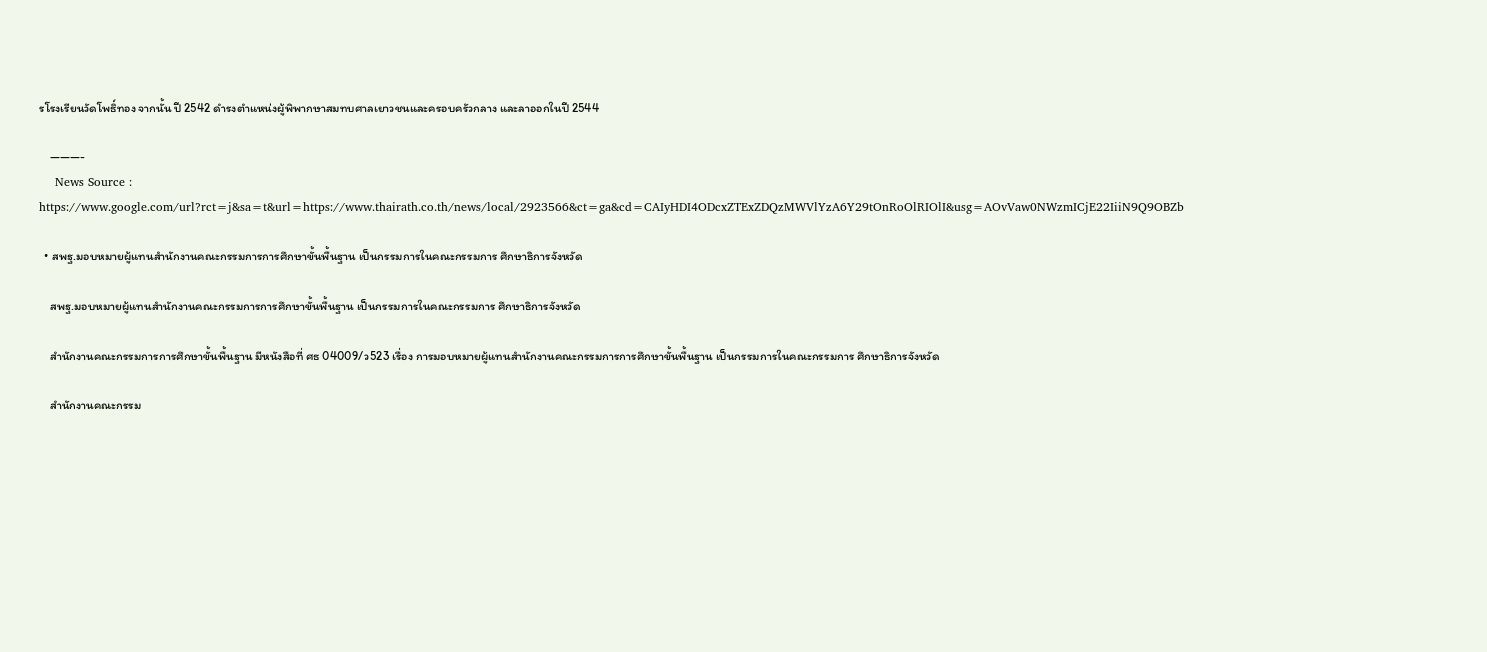รโรงเรียนวัดโพธิ์ทอง จากนั้น ปี 2542 ดำรงตำแหน่งผู้พิพากษาสมทบศาลเยาวชนและครอบครัวกลาง และลาออกในปี 2544

    ———-
    News Source : https://www.google.com/url?rct=j&sa=t&url=https://www.thairath.co.th/news/local/2923566&ct=ga&cd=CAIyHDI4ODcxZTExZDQzMWVlYzA6Y29tOnRoOlRIOlI&usg=AOvVaw0NWzmICjE22IiiN9Q9OBZb

  • สพฐ.มอบหมายผู้แทนสำนักงานคณะกรรมการการศึกษาขั้นพื้นฐาน เป็นกรรมการในคณะกรรมการ ศึกษาธิการจังหวัด

    สพฐ.มอบหมายผู้แทนสำนักงานคณะกรรมการการศึกษาขั้นพื้นฐาน เป็นกรรมการในคณะกรรมการ ศึกษาธิการจังหวัด

    สำนักงานคณะกรรมการการศึกษาขั้นพื้นฐาน มีหนังสือที่ ศธ 04009/ว523 เรื่อง การมอบหมายผู้แทนสำนักงานคณะกรรมการการศึกษาขั้นพื้นฐาน เป็นกรรมการในคณะกรรมการ ศึกษาธิการจังหวัด

    สำนักงานคณะกรรม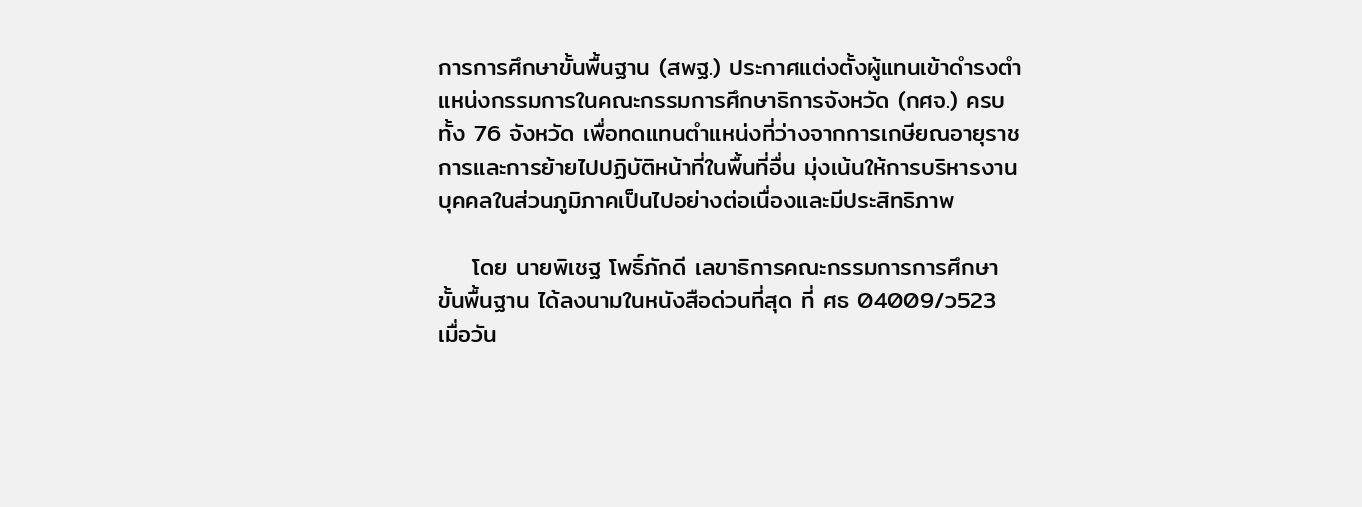การการศึกษาขั้นพื้นฐาน (สพฐ.) ประกาศแต่งตั้งผู้แทนเข้าดำรงตำแหน่งกรรมการในคณะกรรมการศึกษาธิการจังหวัด (กศจ.) ครบทั้ง 76 จังหวัด เพื่อทดแทนตำแหน่งที่ว่างจากการเกษียณอายุราชการและการย้ายไปปฏิบัติหน้าที่ในพื้นที่อื่น มุ่งเน้นให้การบริหารงานบุคคลในส่วนภูมิภาคเป็นไปอย่างต่อเนื่องและมีประสิทธิภาพ

    โดย นายพิเชฐ โพธิ์ภักดี เลขาธิการคณะกรรมการการศึกษาขั้นพื้นฐาน ได้ลงนามในหนังสือด่วนที่สุด ที่ ศธ 04009/ว523 เมื่อวัน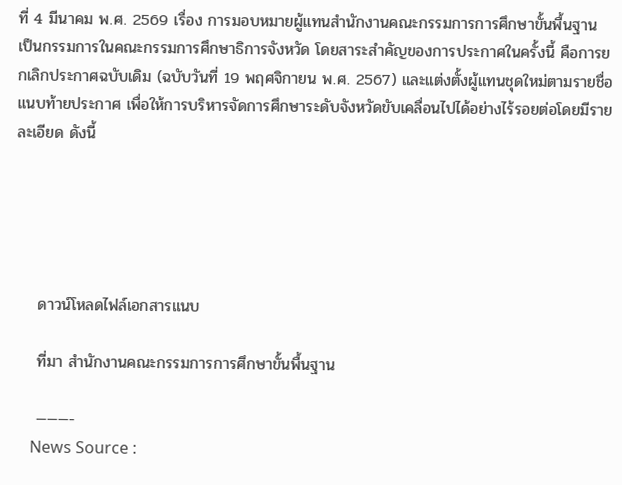ที่ 4 มีนาคม พ.ศ. 2569 เรื่อง การมอบหมายผู้แทนสำนักงานคณะกรรมการการศึกษาขั้นพื้นฐาน เป็นกรรมการในคณะกรรมการศึกษาธิการจังหวัด โดยสาระสำคัญของการประกาศในครั้งนี้ คือการยกเลิกประกาศฉบับเดิม (ฉบับวันที่ 19 พฤศจิกายน พ.ศ. 2567) และแต่งตั้งผู้แทนชุดใหม่ตามรายชื่อแนบท้ายประกาศ เพื่อให้การบริหารจัดการศึกษาระดับจังหวัดขับเคลื่อนไปได้อย่างไร้รอยต่อโดยมีรายละเอียด ดังนี้





    ดาวน์โหลดไฟล์เอกสารแนบ

    ที่มา สำนักงานคณะกรรมการการศึกษาขั้นพื้นฐาน

    ———-
    News Source :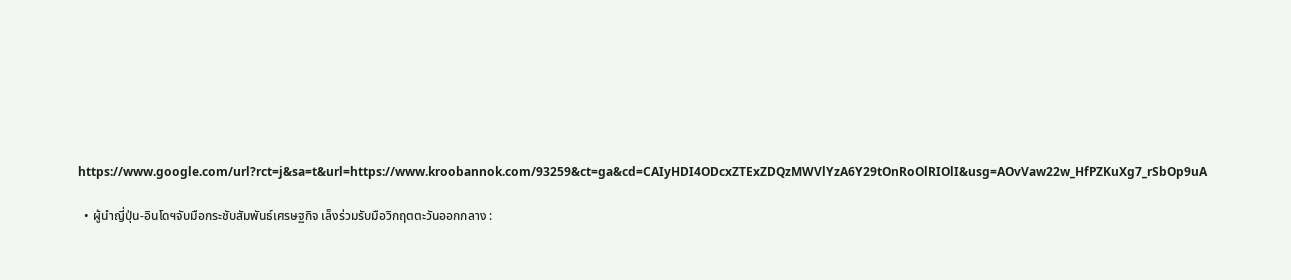https://www.google.com/url?rct=j&sa=t&url=https://www.kroobannok.com/93259&ct=ga&cd=CAIyHDI4ODcxZTExZDQzMWVlYzA6Y29tOnRoOlRIOlI&usg=AOvVaw22w_HfPZKuXg7_rSbOp9uA

  • ผู้นำญี่ปุ่น-อินโดฯจับมือกระชับสัมพันธ์เศรษฐกิจ เล็งร่วมรับมือวิกฤตตะวันออกกลาง :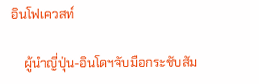อินโฟเควสท์

    ผู้นำญี่ปุ่น-อินโดฯจับมือกระชับสัม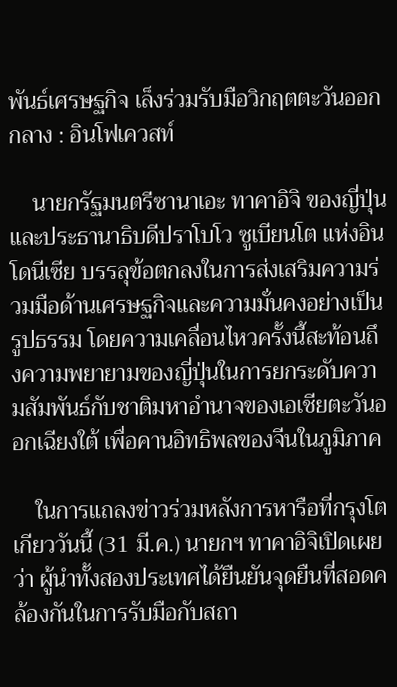พันธ์เศรษฐกิจ เล็งร่วมรับมือวิกฤตตะวันออกกลาง : อินโฟเควสท์

    นายกรัฐมนตรีซานาเอะ ทาคาอิจิ ของญี่ปุ่น และประธานาธิบดีปราโบโว ซูเบียนโต แห่งอินโดนีเซีย บรรลุข้อตกลงในการส่งเสริมความร่วมมือด้านเศรษฐกิจและความมั่นคงอย่างเป็นรูปธรรม โดยความเคลื่อนไหวครั้งนี้สะท้อนถึงความพยายามของญี่ปุ่นในการยกระดับความสัมพันธ์กับชาติมหาอำนาจของเอเชียตะวันออกเฉียงใต้ เพื่อคานอิทธิพลของจีนในภูมิภาค

    ในการแถลงข่าวร่วมหลังการหารือที่กรุงโตเกียววันนี้ (31 มี.ค.) นายกฯ ทาคาอิจิเปิดเผยว่า ผู้นำทั้งสองประเทศได้ยืนยันจุดยืนที่สอดคล้องกันในการรับมือกับสถา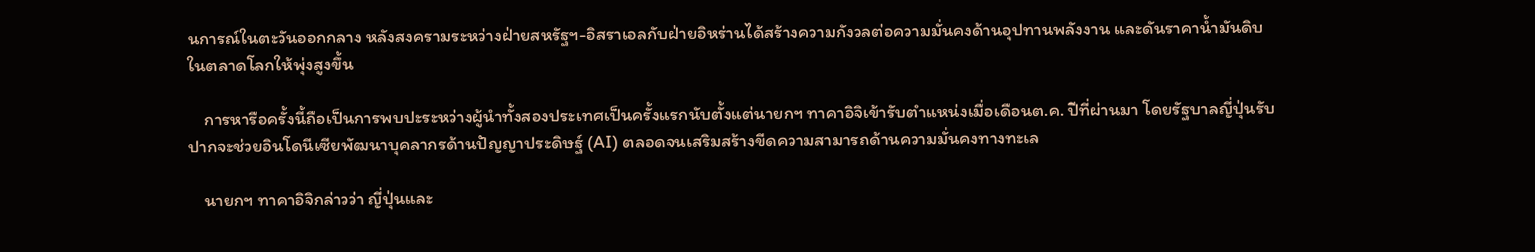นการณ์ในตะวันออกกลาง หลังสงครามระหว่างฝ่ายสหรัฐฯ-อิสราเอลกับฝ่ายอิหร่านได้สร้างความกังวลต่อความมั่นคงด้านอุปทานพลังงาน และดันราคาน้ำมันดิบในตลาดโลกให้พุ่งสูงขึ้น

    การหารือครั้งนี้ถือเป็นการพบปะระหว่างผู้นำทั้งสองประเทศเป็นครั้งแรกนับตั้งแต่นายกฯ ทาคาอิจิเข้ารับตำแหน่งเมื่อเดือนต.ค. ปีที่ผ่านมา โดยรัฐบาลญี่ปุ่นรับปากจะช่วยอินโดนีเซียพัฒนาบุคลากรด้านปัญญาประดิษฐ์ (AI) ตลอดจนเสริมสร้างขีดความสามารถด้านความมั่นคงทางทะเล

    นายกฯ ทาคาอิจิกล่าวว่า ญี่ปุ่นและ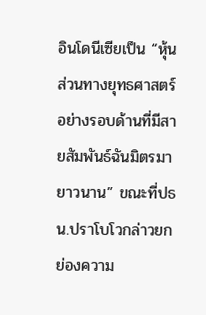อินโดนีเซียเป็น “หุ้นส่วนทางยุทธศาสตร์อย่างรอบด้านที่มีสายสัมพันธ์ฉันมิตรมายาวนาน” ขณะที่ปธน.ปราโบโวกล่าวยกย่องความ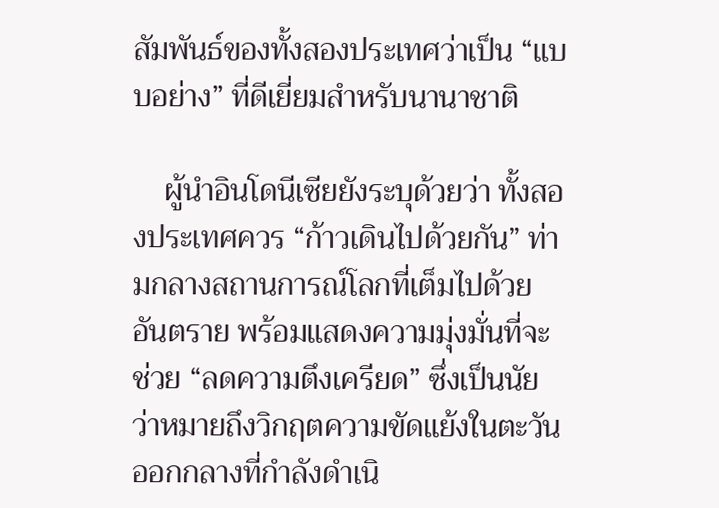สัมพันธ์ของทั้งสองประเทศว่าเป็น “แบบอย่าง” ที่ดีเยี่ยมสำหรับนานาชาติ

    ผู้นำอินโดนีเซียยังระบุด้วยว่า ทั้งสองประเทศควร “ก้าวเดินไปด้วยกัน” ท่ามกลางสถานการณ์โลกที่เต็มไปด้วยอันตราย พร้อมแสดงความมุ่งมั่นที่จะช่วย “ลดความตึงเครียด” ซึ่งเป็นนัยว่าหมายถึงวิกฤตความขัดแย้งในตะวันออกกลางที่กำลังดำเนิ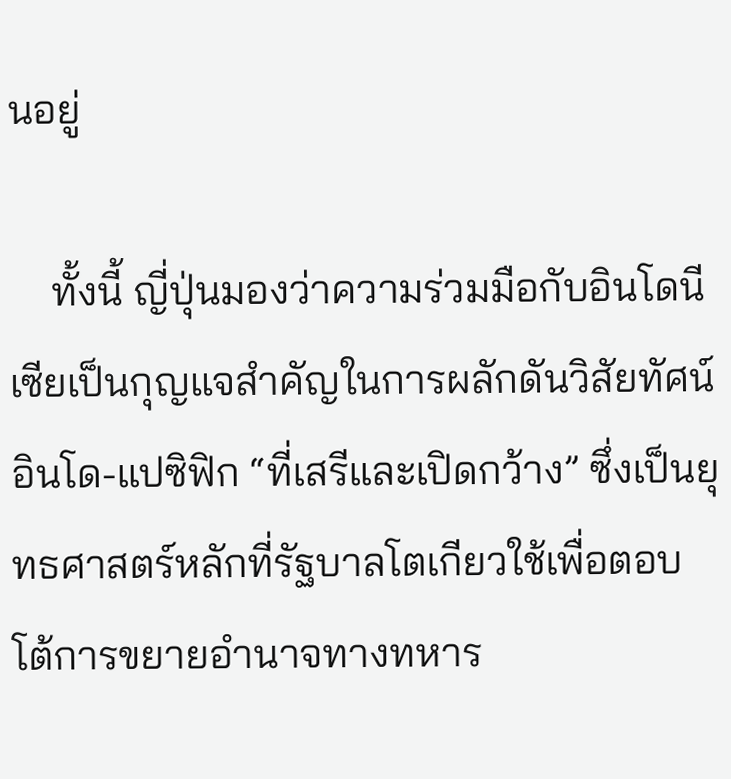นอยู่

    ทั้งนี้ ญี่ปุ่นมองว่าความร่วมมือกับอินโดนีเซียเป็นกุญแจสำคัญในการผลักดันวิสัยทัศน์อินโด-แปซิฟิก “ที่เสรีและเปิดกว้าง” ซึ่งเป็นยุทธศาสตร์หลักที่รัฐบาลโตเกียวใช้เพื่อตอบโต้การขยายอำนาจทางทหาร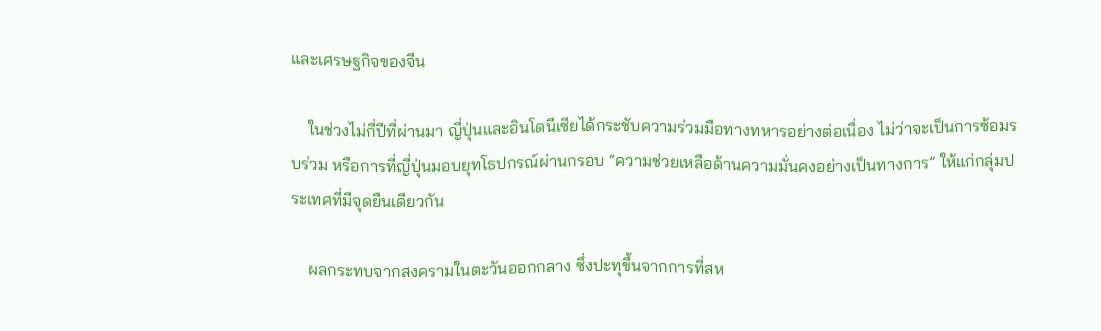และเศรษฐกิจของจีน

    ในช่วงไม่กี่ปีที่ผ่านมา ญี่ปุ่นและอินโดนีเซียได้กระชับความร่วมมือทางทหารอย่างต่อเนื่อง ไม่ว่าจะเป็นการซ้อมรบร่วม หรือการที่ญี่ปุ่นมอบยุทโธปกรณ์ผ่านกรอบ “ความช่วยเหลือด้านความมั่นคงอย่างเป็นทางการ” ให้แก่กลุ่มประเทศที่มีจุดยืนเดียวกัน

    ผลกระทบจากสงครามในตะวันออกกลาง ซึ่งปะทุขึ้นจากการที่สห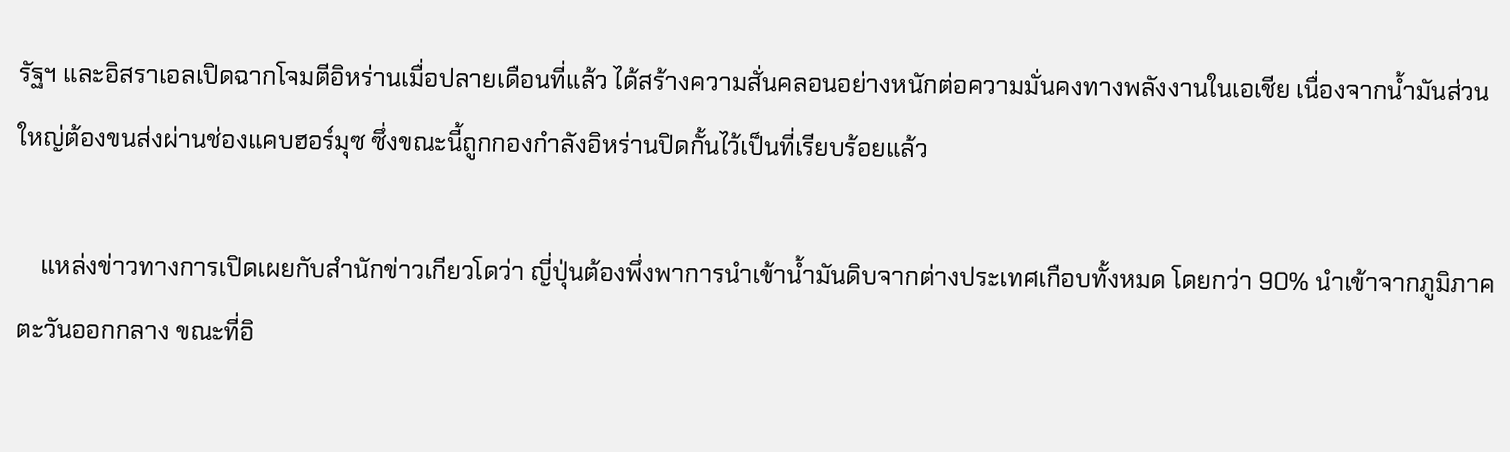รัฐฯ และอิสราเอลเปิดฉากโจมตีอิหร่านเมื่อปลายเดือนที่แล้ว ได้สร้างความสั่นคลอนอย่างหนักต่อความมั่นคงทางพลังงานในเอเชีย เนื่องจากน้ำมันส่วนใหญ่ต้องขนส่งผ่านช่องแคบฮอร์มุซ ซึ่งขณะนี้ถูกกองกำลังอิหร่านปิดกั้นไว้เป็นที่เรียบร้อยแล้ว

    แหล่งข่าวทางการเปิดเผยกับสำนักข่าวเกียวโดว่า ญี่ปุ่นต้องพึ่งพาการนำเข้าน้ำมันดิบจากต่างประเทศเกือบทั้งหมด โดยกว่า 90% นำเข้าจากภูมิภาคตะวันออกกลาง ขณะที่อิ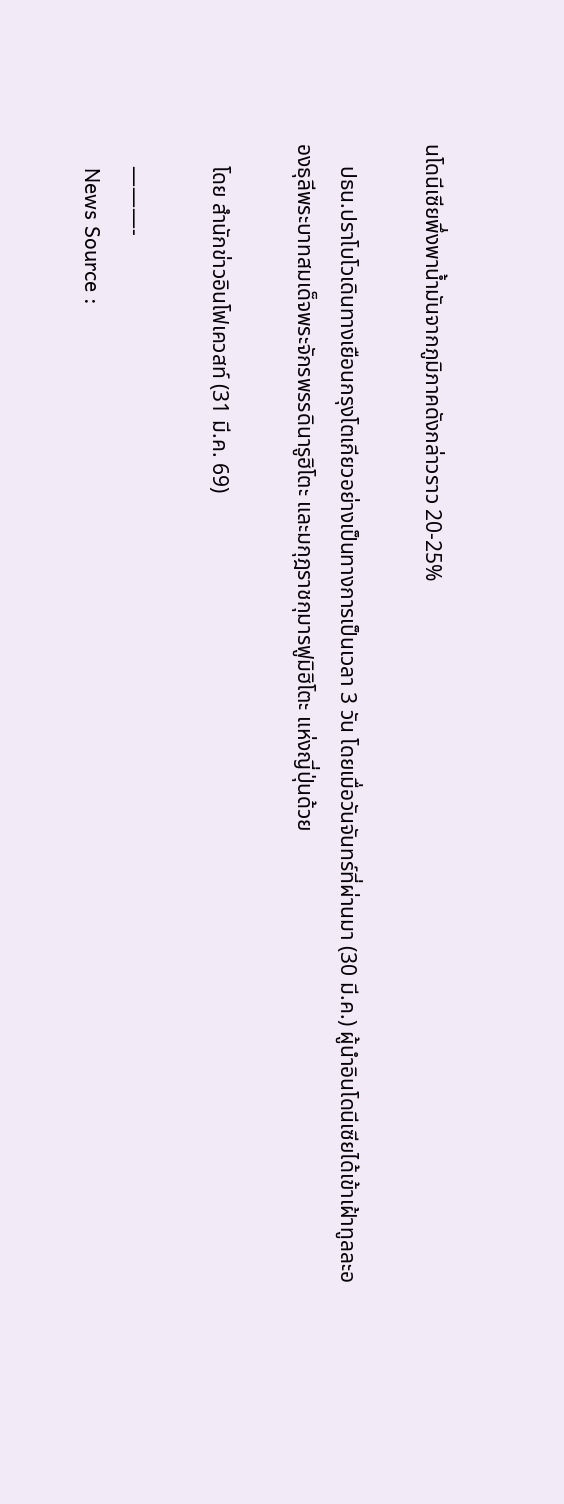นโดนีเซียพึ่งพาน้ำมันจากภูมิภาคดังกล่าวราว 20-25%

    ปธน.ปราโบโวเดินทางเยือนกรุงโตเกียวอย่างเป็นทางการเป็นเวลา 3 วัน โดยเมื่อวันจันทร์ที่ผ่านมา (30 มี.ค.) ผู้นำอินโดนีเซียได้เข้าเฝ้าทูลละอองธุลีพระบาทสมเด็จพระจักรพรรดินารูฮิโตะ และมกุฎราชกุมารฟูมิฮิโตะ แห่งญี่ปุ่นด้วย

    โดย สำนักข่าวอินโฟเควสท์ (31 มี.ค. 69)

    ———-
    News Source :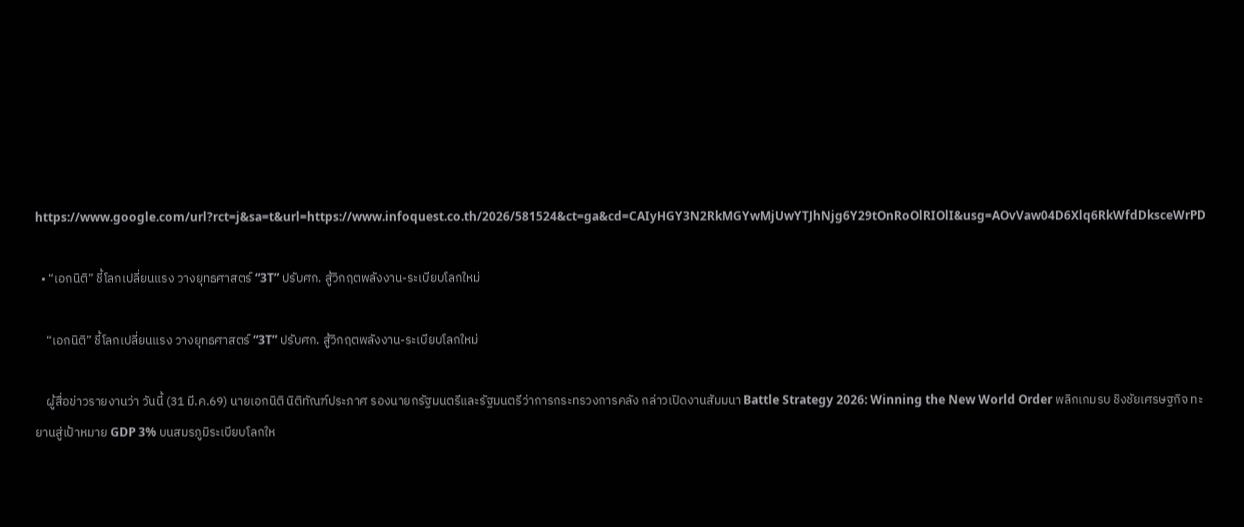https://www.google.com/url?rct=j&sa=t&url=https://www.infoquest.co.th/2026/581524&ct=ga&cd=CAIyHGY3N2RkMGYwMjUwYTJhNjg6Y29tOnRoOlRIOlI&usg=AOvVaw04D6Xlq6RkWfdDksceWrPD

  • “เอกนิติ” ชี้โลกเปลี่ยนแรง วางยุทธศาสตร์ “3T” ปรับศก. สู้วิกฤตพลังงาน-ระเบียบโลกใหม่

    “เอกนิติ” ชี้โลกเปลี่ยนแรง วางยุทธศาสตร์ “3T” ปรับศก. สู้วิกฤตพลังงาน-ระเบียบโลกใหม่

    ผู้สื่อข่าวรายงานว่า วันนี้ (31 มี.ค.69) นายเอกนิติ นิติทัณฑ์ประภาศ รองนายกรัฐมนตรีและรัฐมนตรีว่าการกระทรวงการคลัง กล่าวเปิดงานสัมมนา Battle Strategy 2026: Winning the New World Order พลิกเกมรบ ชิงชัยเศรษฐกิจ ทะยานสู่เป้าหมาย GDP 3% บนสมรภูมิระเบียบโลกให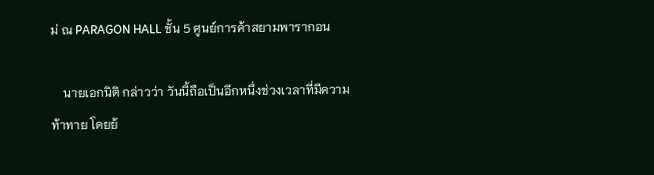ม่ ณ PARAGON HALL ชั้น 5 ศูนย์การค้าสยามพารากอน

    นายเอกนิติ กล่าวว่า วันนี้ถือเป็นอีกหนึ่งช่วงเวลาที่มีความท้าทาย โดยย้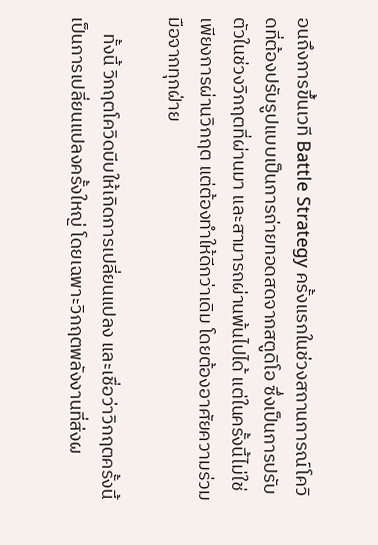อนถึงการขึ้นเวที Battle Strategy ครั้งแรกในช่วงสถานการณ์โควิดที่ต้องปรับรูปแบบเป็นการถ่ายทอดสดจากสตูดิโอ ซึ่งเป็นการปรับตัวในช่วงวิกฤตที่ผ่านมา และสามารถผ่านพ้นไปได้ แต่ในครั้งนี้ไม่ใช่เพียงการผ่านวิกฤต แต่ต้องทำให้ดีกว่าเดิม โดยต้องอาศัยความร่วมมือจากทุกฝ่าย

    ทั้งนี้ วิกฤตโควิดบีบให้เกิดการเปลี่ยนแปลง และเชื่อว่าวิกฤตครั้งนี้เป็นการเปลี่ยนแปลงครั้งใหญ่ โดยเฉพาะวิกฤตพลังงานที่ส่งผ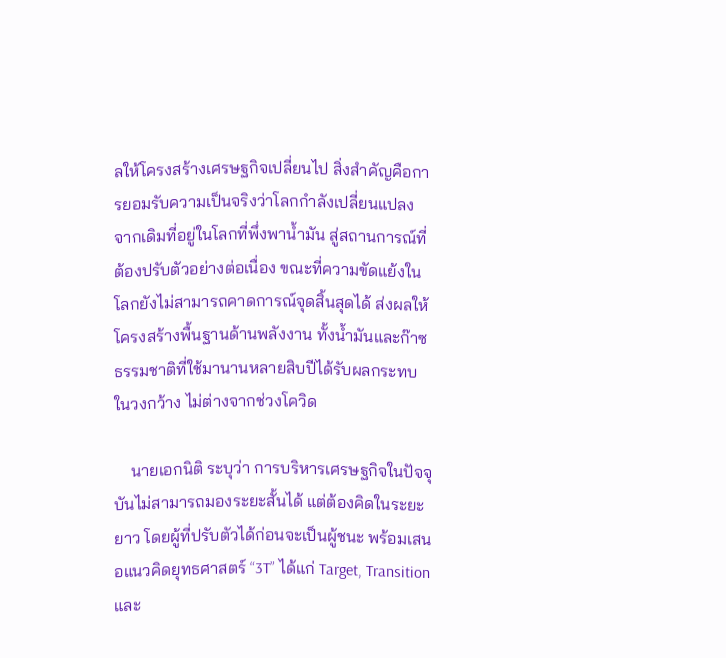ลให้โครงสร้างเศรษฐกิจเปลี่ยนไป สิ่งสำคัญคือการยอมรับความเป็นจริงว่าโลกกำลังเปลี่ยนแปลง จากเดิมที่อยู่ในโลกที่พึ่งพาน้ำมัน สู่สถานการณ์ที่ต้องปรับตัวอย่างต่อเนื่อง ขณะที่ความขัดแย้งในโลกยังไม่สามารถคาดการณ์จุดสิ้นสุดได้ ส่งผลให้โครงสร้างพื้นฐานด้านพลังงาน ทั้งน้ำมันและก๊าซธรรมชาติที่ใช้มานานหลายสิบปีได้รับผลกระทบในวงกว้าง ไม่ต่างจากช่วงโควิด

    นายเอกนิติ ระบุว่า การบริหารเศรษฐกิจในปัจจุบันไม่สามารถมองระยะสั้นได้ แต่ต้องคิดในระยะยาว โดยผู้ที่ปรับตัวได้ก่อนจะเป็นผู้ชนะ พร้อมเสนอแนวคิดยุทธศาสตร์ “3T” ได้แก่ Target, Transition และ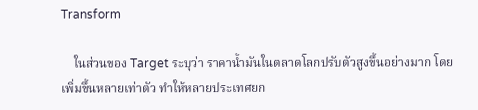Transform

    ในส่วนของ Target ระบุว่า ราคาน้ำมันในตลาดโลกปรับตัวสูงขึ้นอย่างมาก โดยเพิ่มขึ้นหลายเท่าตัว ทำให้หลายประเทศยก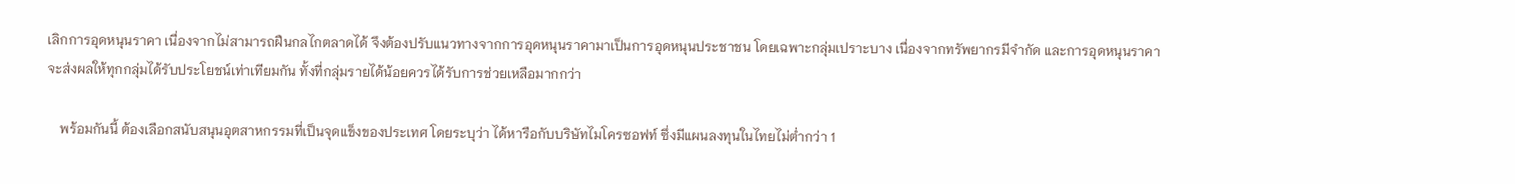เลิกการอุดหนุนราคา เนื่องจากไม่สามารถฝืนกลไกตลาดได้ จึงต้องปรับแนวทางจากการอุดหนุนราคามาเป็นการอุดหนุนประชาชน โดยเฉพาะกลุ่มเปราะบาง เนื่องจากทรัพยากรมีจำกัด และการอุดหนุนราคาจะส่งผลให้ทุกกลุ่มได้รับประโยชน์เท่าเทียมกัน ทั้งที่กลุ่มรายได้น้อยควรได้รับการช่วยเหลือมากกว่า

    พร้อมกันนี้ ต้องเลือกสนับสนุนอุตสาหกรรมที่เป็นจุดแข็งของประเทศ โดยระบุว่า ได้หารือกับบริษัทไมโครซอฟท์ ซึ่งมีแผนลงทุนในไทยไม่ต่ำกว่า 1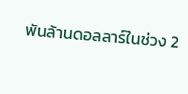พันล้านดอลลาร์ในช่วง 2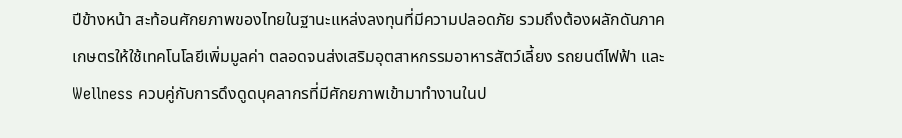ปีข้างหน้า สะท้อนศักยภาพของไทยในฐานะแหล่งลงทุนที่มีความปลอดภัย รวมถึงต้องผลักดันภาคเกษตรให้ใช้เทคโนโลยีเพิ่มมูลค่า ตลอดจนส่งเสริมอุตสาหกรรมอาหารสัตว์เลี้ยง รถยนต์ไฟฟ้า และ Wellness ควบคู่กับการดึงดูดบุคลากรที่มีศักยภาพเข้ามาทำงานในป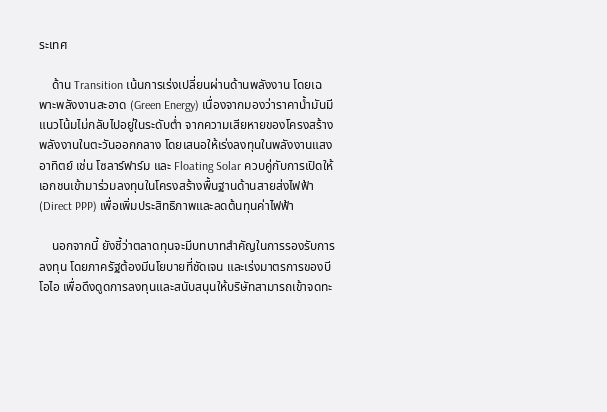ระเทศ

    ด้าน Transition เน้นการเร่งเปลี่ยนผ่านด้านพลังงาน โดยเฉพาะพลังงานสะอาด (Green Energy) เนื่องจากมองว่าราคาน้ำมันมีแนวโน้มไม่กลับไปอยู่ในระดับต่ำ จากความเสียหายของโครงสร้างพลังงานในตะวันออกกลาง โดยเสนอให้เร่งลงทุนในพลังงานแสงอาทิตย์ เช่น โซลาร์ฟาร์ม และ Floating Solar ควบคู่กับการเปิดให้เอกชนเข้ามาร่วมลงทุนในโครงสร้างพื้นฐานด้านสายส่งไฟฟ้า (Direct PPP) เพื่อเพิ่มประสิทธิภาพและลดต้นทุนค่าไฟฟ้า

    นอกจากนี้ ยังชี้ว่าตลาดทุนจะมีบทบาทสำคัญในการรองรับการลงทุน โดยภาครัฐต้องมีนโยบายที่ชัดเจน และเร่งมาตรการของบีโอไอ เพื่อดึงดูดการลงทุนและสนับสนุนให้บริษัทสามารถเข้าจดทะ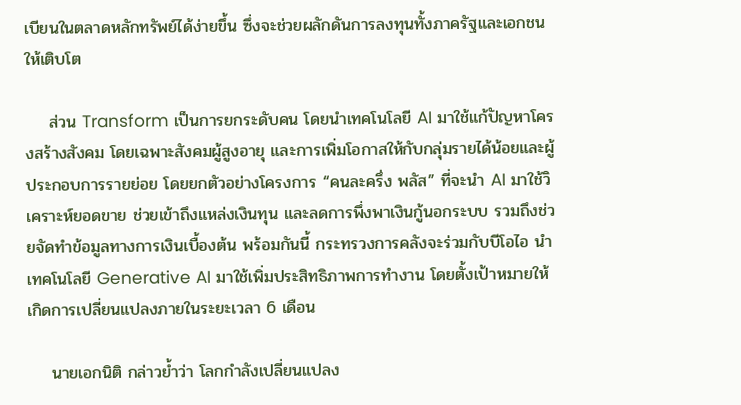เบียนในตลาดหลักทรัพย์ได้ง่ายขึ้น ซึ่งจะช่วยผลักดันการลงทุนทั้งภาครัฐและเอกชนให้เติบโต

    ส่วน Transform เป็นการยกระดับคน โดยนำเทคโนโลยี AI มาใช้แก้ปัญหาโครงสร้างสังคม โดยเฉพาะสังคมผู้สูงอายุ และการเพิ่มโอกาสให้กับกลุ่มรายได้น้อยและผู้ประกอบการรายย่อย โดยยกตัวอย่างโครงการ “คนละครึ่ง พลัส” ที่จะนำ AI มาใช้วิเคราะห์ยอดขาย ช่วยเข้าถึงแหล่งเงินทุน และลดการพึ่งพาเงินกู้นอกระบบ รวมถึงช่วยจัดทำข้อมูลทางการเงินเบื้องต้น พร้อมกันนี้ กระทรวงการคลังจะร่วมกับบีโอไอ นำเทคโนโลยี Generative AI มาใช้เพิ่มประสิทธิภาพการทำงาน โดยตั้งเป้าหมายให้เกิดการเปลี่ยนแปลงภายในระยะเวลา 6 เดือน

    นายเอกนิติ กล่าวย้ำว่า โลกกำลังเปลี่ยนแปลง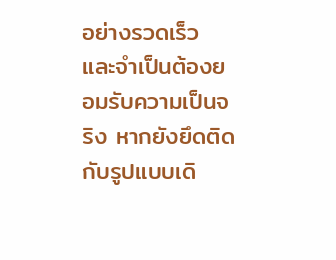อย่างรวดเร็ว และจำเป็นต้องยอมรับความเป็นจริง หากยังยึดติดกับรูปแบบเดิ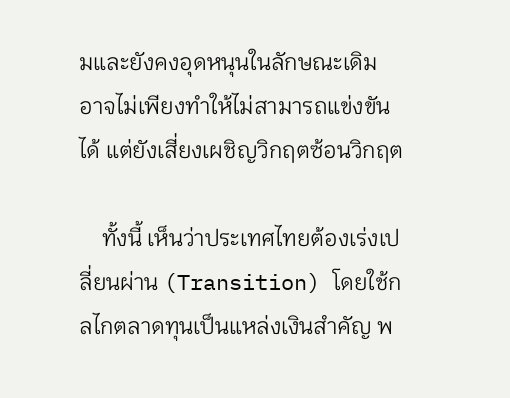มและยังคงอุดหนุนในลักษณะเดิม อาจไม่เพียงทำให้ไม่สามารถแข่งขันได้ แต่ยังเสี่ยงเผชิญวิกฤตซ้อนวิกฤต

    ทั้งนี้ เห็นว่าประเทศไทยต้องเร่งเปลี่ยนผ่าน (Transition) โดยใช้กลไกตลาดทุนเป็นแหล่งเงินสำคัญ พ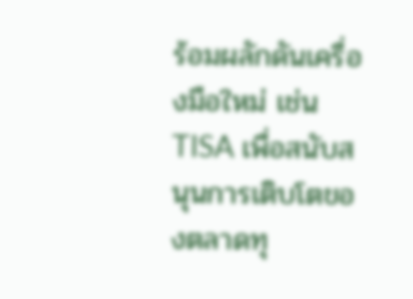ร้อมผลักดันเครื่องมือใหม่ เช่น TISA เพื่อสนับสนุนการเติบโตของตลาดทุ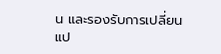น และรองรับการเปลี่ยนแป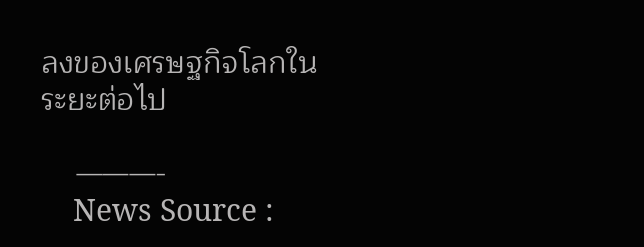ลงของเศรษฐกิจโลกในระยะต่อไป

    ———-
    News Source :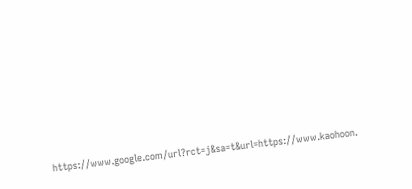https://www.google.com/url?rct=j&sa=t&url=https://www.kaohoon.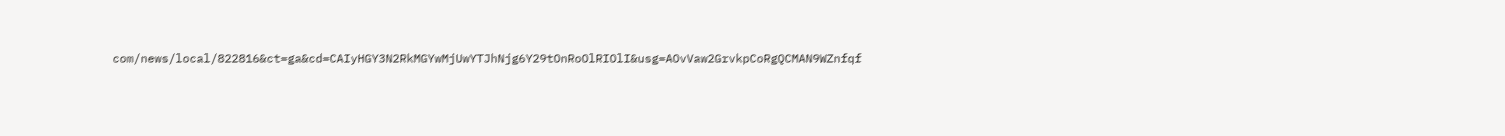com/news/local/822816&ct=ga&cd=CAIyHGY3N2RkMGYwMjUwYTJhNjg6Y29tOnRoOlRIOlI&usg=AOvVaw2GrvkpCoRgQCMAN9WZnfqf